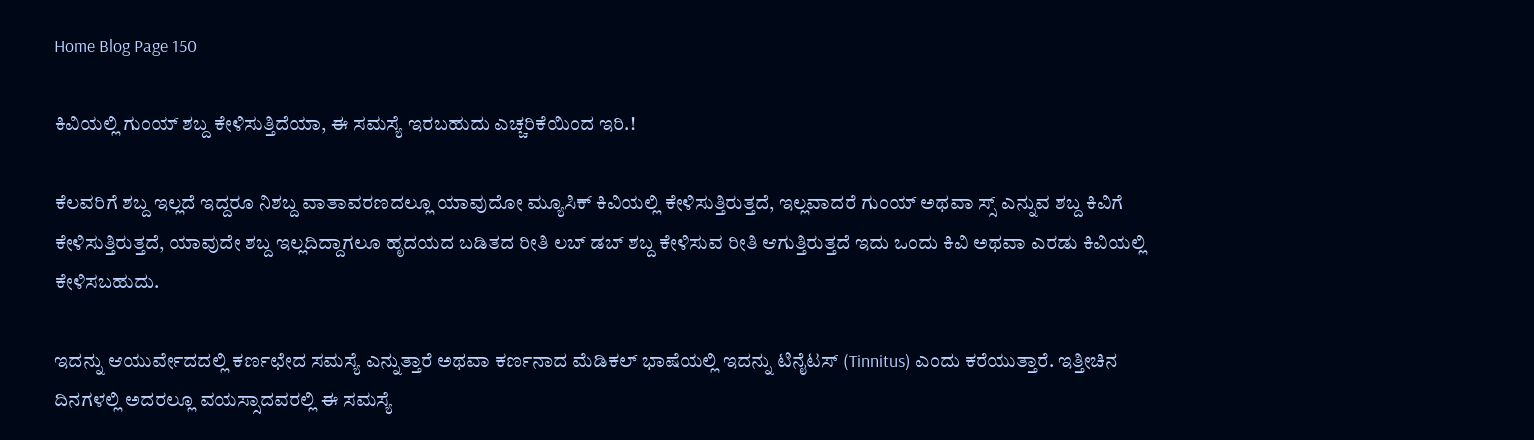Home Blog Page 150

ಕಿವಿಯಲ್ಲಿ ಗುಂಯ್ ಶಬ್ದ ಕೇಳಿಸುತ್ತಿದೆಯಾ, ಈ ಸಮಸ್ಯೆ ಇರಬಹುದು ಎಚ್ಚರಿಕೆಯಿಂದ ಇರಿ.!

ಕೆಲವರಿಗೆ ಶಬ್ದ ಇಲ್ಲದೆ ಇದ್ದರೂ ನಿಶಬ್ದ ವಾತಾವರಣದಲ್ಲೂ ಯಾವುದೋ ಮ್ಯೂಸಿಕ್ ಕಿವಿಯಲ್ಲಿ ಕೇಳಿಸುತ್ತಿರುತ್ತದೆ, ಇಲ್ಲವಾದರೆ ಗುಂಯ್ ಅಥವಾ ಸ್ಸ್ ಎನ್ನುವ ಶಬ್ದ ಕಿವಿಗೆ ಕೇಳಿಸುತ್ತಿರುತ್ತದೆ, ಯಾವುದೇ ಶಬ್ದ ಇಲ್ಲದಿದ್ದಾಗಲೂ ಹೃದಯದ ಬಡಿತದ ರೀತಿ ಲಬ್ ಡಬ್ ಶಬ್ದ ಕೇಳಿಸುವ ರೀತಿ ಆಗುತ್ತಿರುತ್ತದೆ ಇದು ಒಂದು ಕಿವಿ ಅಥವಾ ಎರಡು ಕಿವಿಯಲ್ಲಿ ಕೇಳಿಸಬಹುದು.

ಇದನ್ನು ಆಯುರ್ವೇದದಲ್ಲಿ ಕರ್ಣಛೇದ ಸಮಸ್ಯೆ ಎನ್ನುತ್ತಾರೆ ಅಥವಾ ಕರ್ಣನಾದ ಮೆಡಿಕಲ್ ಭಾಷೆಯಲ್ಲಿ ಇದನ್ನು ಟಿನೈಟಸ್ (Tinnitus) ಎಂದು ಕರೆಯುತ್ತಾರೆ. ಇತ್ತೀಚಿನ ದಿನಗಳಲ್ಲಿ ಅದರಲ್ಲೂ ವಯಸ್ಸಾದವರಲ್ಲಿ ಈ ಸಮಸ್ಯೆ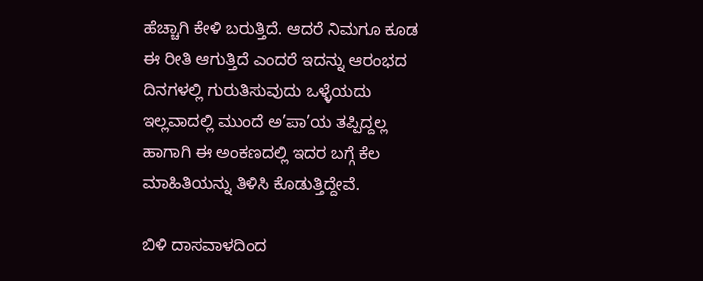ಹೆಚ್ಚಾಗಿ ಕೇಳಿ ಬರುತ್ತಿದೆ. ಆದರೆ ನಿಮಗೂ ಕೂಡ ಈ ರೀತಿ ಆಗುತ್ತಿದೆ ಎಂದರೆ ಇದನ್ನು ಆರಂಭದ ದಿನಗಳಲ್ಲಿ ಗುರುತಿಸುವುದು ಒಳ್ಳೆಯದು ಇಲ್ಲವಾದಲ್ಲಿ ಮುಂದೆ ಅ’ಪಾ’ಯ ತಪ್ಪಿದ್ದಲ್ಲ ಹಾಗಾಗಿ ಈ ಅಂಕಣದಲ್ಲಿ ಇದರ ಬಗ್ಗೆ ಕೆಲ ಮಾಹಿತಿಯನ್ನು ತಿಳಿಸಿ ಕೊಡುತ್ತಿದ್ದೇವೆ.

ಬಿಳಿ ದಾಸವಾಳದಿಂದ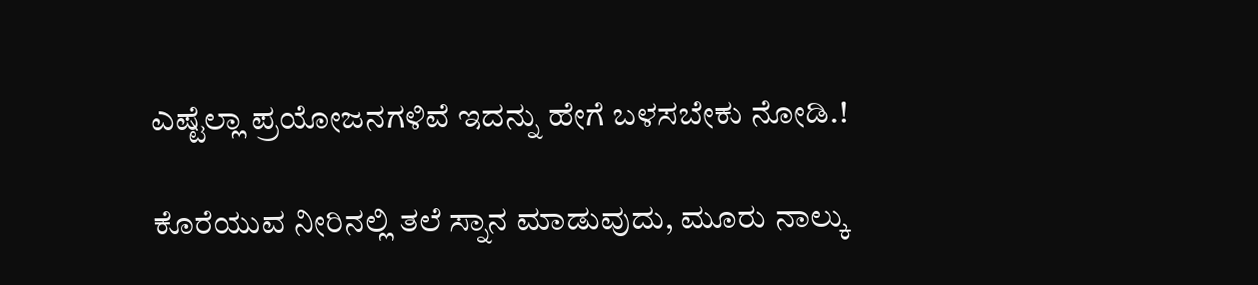ಎಷ್ಟೆಲ್ಲಾ ಪ್ರಯೋಜನಗಳಿವೆ ಇದನ್ನು ಹೇಗೆ ಬಳಸಬೇಕು ನೋಡಿ.!

ಕೊರೆಯುವ ನೀರಿನಲ್ಲಿ ತಲೆ ಸ್ನಾನ ಮಾಡುವುದು, ಮೂರು ನಾಲ್ಕು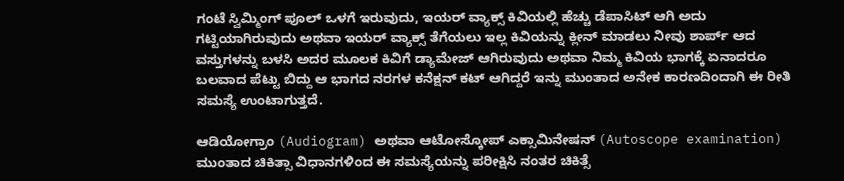ಗಂಟೆ ಸ್ವಿಮ್ಮಿಂಗ್ ಪೂಲ್ ಒಳಗೆ ಇರುವುದು, ಇಯರ್ ವ್ಯಾಕ್ಸ್ ಕಿವಿಯಲ್ಲಿ ಹೆಚ್ಚು ಡೆಪಾಸಿಟ್ ಆಗಿ ಅದು ಗಟ್ಟಿಯಾಗಿರುವುದು ಅಥವಾ ಇಯರ್ ವ್ಯಾಕ್ಸ್ ತೆಗೆಯಲು ಇಲ್ಲ ಕಿವಿಯನ್ನು ಕ್ಲೀನ್ ಮಾಡಲು ನೀವು ಶಾರ್ಪ್ ಆದ ವಸ್ತುಗಳನ್ನು ಬಳಸಿ ಅದರ ಮೂಲಕ ಕಿವಿಗೆ ಡ್ಯಾಮೇಜ್ ಆಗಿರುವುದು ಅಥವಾ ನಿಮ್ಮ ಕಿವಿಯ ಭಾಗಕ್ಕೆ ಏನಾದರೂ ಬಲವಾದ ಪೆಟ್ಟು ಬಿದ್ದು ಆ ಭಾಗದ ನರಗಳ ಕನೆಕ್ಷನ್ ಕಟ್ ಆಗಿದ್ದರೆ ಇನ್ನು ಮುಂತಾದ ಅನೇಕ ಕಾರಣದಿಂದಾಗಿ ಈ ರೀತಿ ಸಮಸ್ಯೆ ಉಂಟಾಗುತ್ತದೆ.

ಆಡಿಯೋಗ್ರಾಂ (Audiogram) ಅಥವಾ ಆಟೋಸ್ಕೋಪ್ ಎಕ್ಸಾಮಿನೇಷನ್ (Autoscope examination) ಮುಂತಾದ ಚಿಕಿತ್ಸಾ ವಿಧಾನಗಳಿಂದ ಈ ಸಮಸ್ಯೆಯನ್ನು ಪರೀಕ್ಷಿಸಿ ನಂತರ ಚಿಕಿತ್ಸೆ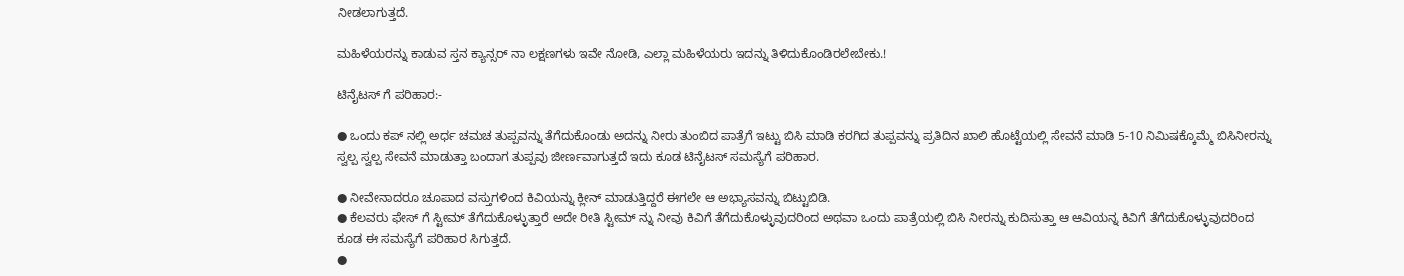ನೀಡಲಾಗುತ್ತದೆ.

ಮಹಿಳೆಯರನ್ನು ಕಾಡುವ ಸ್ತನ ಕ್ಯಾನ್ಸರ್ ನಾ ಲಕ್ಷಣಗಳು ಇವೇ ನೋಡಿ, ಎಲ್ಲಾ ಮಹಿಳೆಯರು ಇದನ್ನು ತಿಳಿದುಕೊಂಡಿರಲೇಬೇಕು.!

ಟಿನೈಟಸ್ ಗೆ ಪರಿಹಾರ:-

● ಒಂದು ಕಪ್ ನಲ್ಲಿ ಅರ್ಧ ಚಮಚ ತುಪ್ಪವನ್ನು ತೆಗೆದುಕೊಂಡು ಅದನ್ನು ನೀರು ತುಂಬಿದ ಪಾತ್ರೆಗೆ ಇಟ್ಟು ಬಿಸಿ ಮಾಡಿ ಕರಗಿದ ತುಪ್ಪವನ್ನು ಪ್ರತಿದಿನ ಖಾಲಿ ಹೊಟ್ಟೆಯಲ್ಲಿ ಸೇವನೆ ಮಾಡಿ 5-10 ನಿಮಿಷಕ್ಕೊಮ್ಮೆ ಬಿಸಿನೀರನ್ನು ಸ್ವಲ್ಪ ಸ್ವಲ್ಪ ಸೇವನೆ ಮಾಡುತ್ತಾ ಬಂದಾಗ ತುಪ್ಪವು ಜೀರ್ಣವಾಗುತ್ತದೆ ಇದು ಕೂಡ ಟಿನೈಟಸ್ ಸಮಸ್ಯೆಗೆ ಪರಿಹಾರ.

● ನೀವೇನಾದರೂ ಚೂಪಾದ ವಸ್ತುಗಳಿಂದ ಕಿವಿಯನ್ನು ಕ್ಲೀನ್ ಮಾಡುತ್ತಿದ್ದರೆ ಈಗಲೇ ಆ ಅಭ್ಯಾಸವನ್ನು ಬಿಟ್ಟುಬಿಡಿ.
● ಕೆಲವರು ಫೇಸ್ ಗೆ ಸ್ಟೀಮ್ ತೆಗೆದುಕೊಳ್ಳುತ್ತಾರೆ ಅದೇ ರೀತಿ ಸ್ಟೀಮ್ ನ್ನು ನೀವು ಕಿವಿಗೆ ತೆಗೆದುಕೊಳ್ಳುವುದರಿಂದ ಅಥವಾ ಒಂದು ಪಾತ್ರೆಯಲ್ಲಿ ಬಿಸಿ ನೀರನ್ನು ಕುದಿಸುತ್ತಾ ಆ ಆವಿಯನ್ನ ಕಿವಿಗೆ ತೆಗೆದುಕೊಳ್ಳುವುದರಿಂದ ಕೂಡ ಈ ಸಮಸ್ಯೆಗೆ ಪರಿಹಾರ ಸಿಗುತ್ತದೆ.
●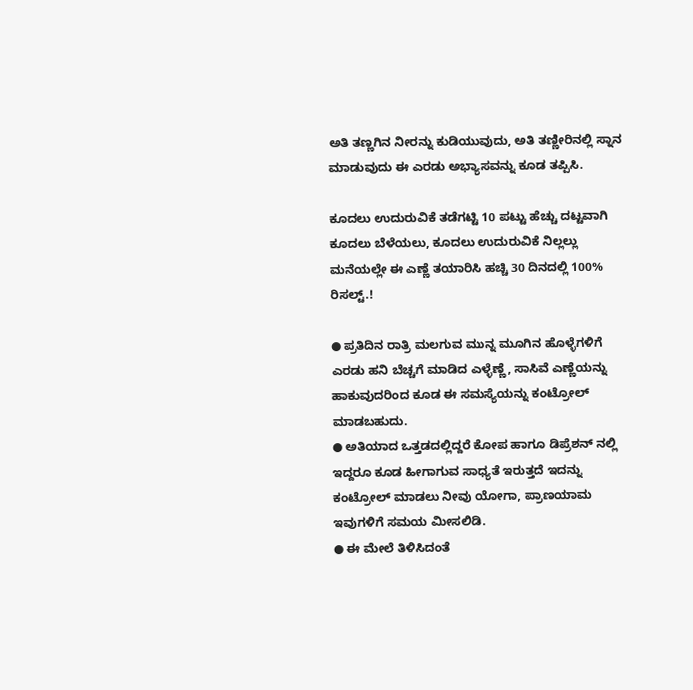ಅತಿ ತಣ್ಣಗಿನ ನೀರನ್ನು ಕುಡಿಯುವುದು, ಅತಿ ತಣ್ಣೀರಿನಲ್ಲಿ ಸ್ನಾನ ಮಾಡುವುದು ಈ ಎರಡು ಅಭ್ಯಾಸವನ್ನು ಕೂಡ ತಪ್ಪಿಸಿ.

ಕೂದಲು ಉದುರುವಿಕೆ ತಡೆಗಟ್ಟಿ 10 ಪಟ್ಟು ಹೆಚ್ಚು ದಟ್ಟವಾಗಿ ಕೂದಲು ಬೆಳೆಯಲು, ಕೂದಲು ಉದುರುವಿಕೆ ನಿಲ್ಲಲ್ಲು ಮನೆಯಲ್ಲೇ ಈ ಎಣ್ಣೆ ತಯಾರಿಸಿ ಹಚ್ಚಿ 30 ದಿನದಲ್ಲಿ 100% ರಿಸಲ್ಟ್.!

● ಪ್ರತಿದಿನ ರಾತ್ರಿ ಮಲಗುವ ಮುನ್ನ ಮೂಗಿನ ಹೊಳ್ಳೆಗಳಿಗೆ ಎರಡು ಹನಿ ಬೆಚ್ಚಗೆ ಮಾಡಿದ ಎಳ್ಳೆಣ್ಣೆ, ಸಾಸಿವೆ ಎಣ್ಣೆಯನ್ನು ಹಾಕುವುದರಿಂದ ಕೂಡ ಈ ಸಮಸ್ಯೆಯನ್ನು ಕಂಟ್ರೋಲ್ ಮಾಡಬಹುದು.
● ಅತಿಯಾದ ಒತ್ತಡದಲ್ಲಿದ್ದರೆ ಕೋಪ ಹಾಗೂ ಡಿಪ್ರೆಶನ್ ನಲ್ಲಿ ಇದ್ದರೂ ಕೂಡ ಹೀಗಾಗುವ ಸಾಧ್ಯತೆ ಇರುತ್ತದೆ ಇದನ್ನು ಕಂಟ್ರೋಲ್ ಮಾಡಲು ನೀವು ಯೋಗಾ, ಪ್ರಾಣಯಾಮ ಇವುಗಳಿಗೆ ಸಮಯ ಮೀಸಲಿಡಿ.
● ಈ ಮೇಲೆ ತಿಳಿಸಿದಂತೆ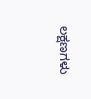ಲಕ್ಷಣಗಳು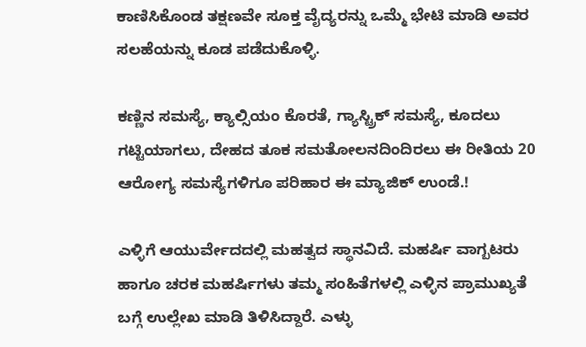ಕಾಣಿಸಿಕೊಂಡ ತಕ್ಷಣವೇ ಸೂಕ್ತ ವೈದ್ಯರನ್ನು ಒಮ್ಮೆ ಭೇಟಿ ಮಾಡಿ ಅವರ ಸಲಹೆಯನ್ನು ಕೂಡ ಪಡೆದುಕೊಳ್ಳಿ.

ಕಣ್ಣಿನ ಸಮಸ್ಯೆ, ಕ್ಯಾಲ್ಸಿಯಂ ಕೊರತೆ, ಗ್ಯಾಸ್ಟ್ರಿಕ್ ಸಮಸ್ಯೆ, ಕೂದಲು ಗಟ್ಟಿಯಾಗಲು, ದೇಹದ ತೂಕ ಸಮತೋಲನದಿಂದಿರಲು ಈ ರೀತಿಯ 20 ಆರೋಗ್ಯ ಸಮಸ್ಯೆಗಳಿಗೂ ಪರಿಹಾರ ಈ ಮ್ಯಾಜಿಕ್ ಉಂಡೆ.!

ಎಳ್ಳಿಗೆ ಆಯುರ್ವೇದದಲ್ಲಿ ಮಹತ್ವದ ಸ್ಥಾನವಿದೆ. ಮಹರ್ಷಿ ವಾಗ್ಬಟರು ಹಾಗೂ ಚರಕ ಮಹರ್ಷಿಗಳು ತಮ್ಮ ಸಂಹಿತೆಗಳಲ್ಲಿ ಎಳ್ಳಿನ ಪ್ರಾಮುಖ್ಯತೆ ಬಗ್ಗೆ ಉಲ್ಲೇಖ ಮಾಡಿ ತಿಳಿಸಿದ್ದಾರೆ. ಎಳ್ಳು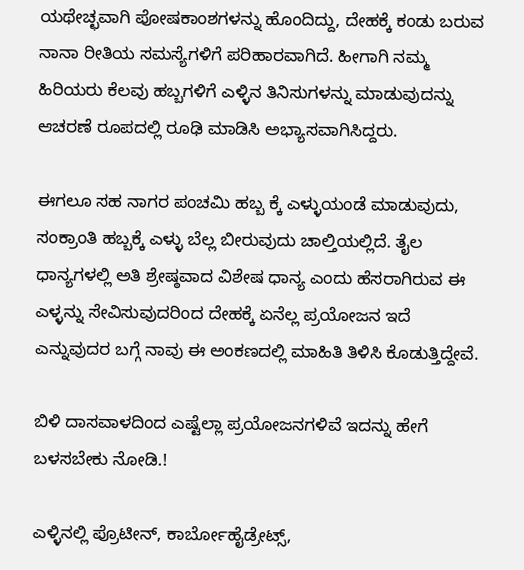ಯಥೇಚ್ಛವಾಗಿ ಪೋಷಕಾಂಶಗಳನ್ನು ಹೊಂದಿದ್ದು, ದೇಹಕ್ಕೆ ಕಂಡು ಬರುವ ನಾನಾ ರೀತಿಯ ಸಮಸ್ಯೆಗಳಿಗೆ ಪರಿಹಾರವಾಗಿದೆ. ಹೀಗಾಗಿ ನಮ್ಮ ಹಿರಿಯರು ಕೆಲವು ಹಬ್ಬಗಳಿಗೆ ಎಳ್ಳಿನ ತಿನಿಸುಗಳನ್ನು ಮಾಡುವುದನ್ನು ಆಚರಣೆ ರೂಪದಲ್ಲಿ ರೂಢಿ ಮಾಡಿಸಿ ಅಭ್ಯಾಸವಾಗಿಸಿದ್ದರು.

ಈಗಲೂ ಸಹ ನಾಗರ ಪಂಚಮಿ ಹಬ್ಬ ಕ್ಕೆ ಎಳ್ಳುಯಂಡೆ ಮಾಡುವುದು, ಸಂಕ್ರಾಂತಿ ಹಬ್ಬಕ್ಕೆ ಎಳ್ಳು ಬೆಲ್ಲ ಬೀರುವುದು ಚಾಲ್ತಿಯಲ್ಲಿದೆ. ತೈಲ ಧಾನ್ಯಗಳಲ್ಲಿ ಅತಿ ಶ್ರೇಷ್ಠವಾದ ವಿಶೇಷ ಧಾನ್ಯ ಎಂದು ಹೆಸರಾಗಿರುವ ಈ ಎಳ್ಳನ್ನು ಸೇವಿಸುವುದರಿಂದ ದೇಹಕ್ಕೆ ಏನೆಲ್ಲ ಪ್ರಯೋಜನ ಇದೆ ಎನ್ನುವುದರ ಬಗ್ಗೆ ನಾವು ಈ ಅಂಕಣದಲ್ಲಿ ಮಾಹಿತಿ ತಿಳಿಸಿ ಕೊಡುತ್ತಿದ್ದೇವೆ.

ಬಿಳಿ ದಾಸವಾಳದಿಂದ ಎಷ್ಟೆಲ್ಲಾ ಪ್ರಯೋಜನಗಳಿವೆ ಇದನ್ನು ಹೇಗೆ ಬಳಸಬೇಕು ನೋಡಿ.!

ಎಳ್ಳಿನಲ್ಲಿ ಪ್ರೊಟೀನ್, ಕಾರ್ಬೋಹೈಡ್ರೇಟ್ಸ್,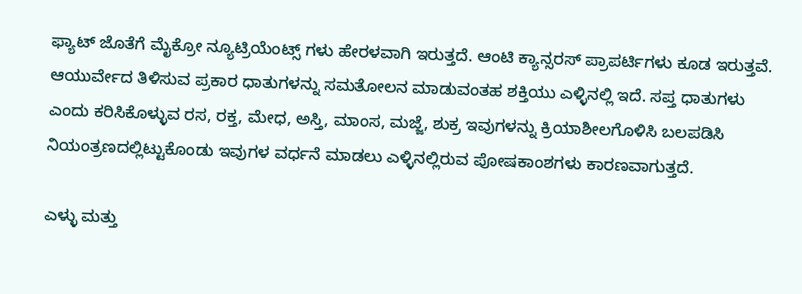ಫ್ಯಾಟ್ ಜೊತೆಗೆ ಮೈಕ್ರೋ ನ್ಯೂಟ್ರಿಯೆಂಟ್ಸ್ ಗಳು ಹೇರಳವಾಗಿ ಇರುತ್ತದೆ. ಆಂಟಿ ಕ್ಯಾನ್ಸರಸ್ ಪ್ರಾಪರ್ಟಿಗಳು ಕೂಡ ಇರುತ್ತವೆ. ಆಯುರ್ವೇದ ತಿಳಿಸುವ ಪ್ರಕಾರ ಧಾತುಗಳನ್ನು ಸಮತೋಲನ ಮಾಡುವಂತಹ ಶಕ್ತಿಯು ಎಳ್ಳಿನಲ್ಲಿ ಇದೆ. ಸಪ್ತ ಧಾತುಗಳು ಎಂದು ಕರಿಸಿಕೊಳ್ಳುವ ರಸ, ರಕ್ತ, ಮೇಧ, ಅಸ್ತಿ, ಮಾಂಸ, ಮಜ್ಜೆ, ಶುಕ್ರ ಇವುಗಳನ್ನು ಕ್ರಿಯಾಶೀಲಗೊಳಿಸಿ ಬಲಪಡಿಸಿ ನಿಯಂತ್ರಣದಲ್ಲಿಟ್ಟುಕೊಂಡು ಇವುಗಳ ವರ್ಧನೆ ಮಾಡಲು ಎಳ್ಳಿನಲ್ಲಿರುವ ಪೋಷಕಾಂಶಗಳು ಕಾರಣವಾಗುತ್ತದೆ.

ಎಳ್ಳು ಮತ್ತು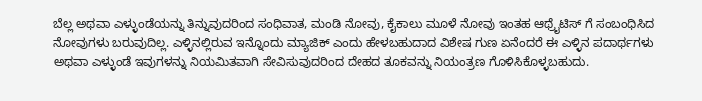ಬೆಲ್ಲ ಅಥವಾ ಎಳ್ಳುಂಡೆಯನ್ನು ತಿನ್ನುವುದರಿಂದ ಸಂಧಿವಾತ, ಮಂಡಿ ನೋವು, ಕೈಕಾಲು ಮೂಳೆ ನೋವು ಇಂತಹ ಆಥ್ರೈಟಿಸ್ ಗೆ ಸಂಬಂಧಿಸಿದ ನೋವುಗಳು ಬರುವುದಿಲ್ಲ. ಎಳ್ಳಿನಲ್ಲಿರುವ ಇನ್ನೊಂದು ಮ್ಯಾಜಿಕ್ ಎಂದು ಹೇಳಬಹುದಾದ ವಿಶೇಷ ಗುಣ ಏನೆಂದರೆ ಈ ಎಳ್ಳಿನ ಪದಾರ್ಥಗಳು ಅಥವಾ ಎಳ್ಳುಂಡೆ ಇವುಗಳನ್ನು ನಿಯಮಿತವಾಗಿ ಸೇವಿಸುವುದರಿಂದ ದೇಹದ ತೂಕವನ್ನು ನಿಯಂತ್ರಣ ಗೊಳಿಸಿಕೊಳ್ಳಬಹುದು.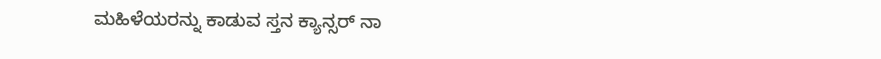ಮಹಿಳೆಯರನ್ನು ಕಾಡುವ ಸ್ತನ ಕ್ಯಾನ್ಸರ್ ನಾ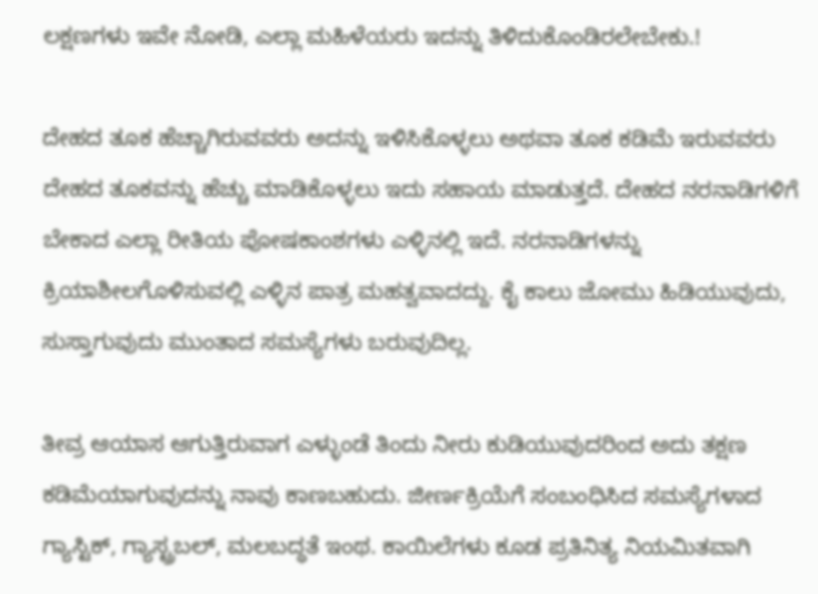ಲಕ್ಷಣಗಳು ಇವೇ ನೋಡಿ, ಎಲ್ಲಾ ಮಹಿಳೆಯರು ಇದನ್ನು ತಿಳಿದುಕೊಂಡಿರಲೇಬೇಕು.!

ದೇಹದ ತೂಕ ಹೆಚ್ಚಾಗಿರುವವರು ಅದನ್ನು ಇಳಿಸಿಕೊಳ್ಳಲು ಅಥವಾ ತೂಕ ಕಡಿಮೆ ಇರುವವರು ದೇಹದ ತೂಕವನ್ನು ಹೆಚ್ಚು ಮಾಡಿಕೊಳ್ಳಲು ಇದು ಸಹಾಯ ಮಾಡುತ್ತದೆ. ದೇಹದ ನರನಾಡಿಗಳಿಗೆ ಬೇಕಾದ ಎಲ್ಲಾ ರೀತಿಯ ಪೋಷಕಾಂಶಗಳು ಎಳ್ಳಿನಲ್ಲಿ ಇದೆ. ನರನಾಡಿಗಳನ್ನು ಕ್ರಿಯಾಶೀಲಗೊಳಿಸುವಲ್ಲಿ ಎಳ್ಳಿನ ಪಾತ್ರ ಮಹತ್ವವಾದದ್ದು. ಕೈ ಕಾಲು ಜೋಮು ಹಿಡಿಯುವುದು, ಸುಸ್ತಾಗುವುದು ಮುಂತಾದ ಸಮಸ್ಯೆಗಳು ಬರುವುದಿಲ್ಲ.

ತೀವ್ರ ಆಯಾಸ ಆಗುತ್ತಿರುವಾಗ ಎಳ್ಳುಂಡೆ ತಿಂದು ನೀರು ಕುಡಿಯುವುದರಿಂದ ಅದು ತಕ್ಷಣ ಕಡಿಮೆಯಾಗುವುದನ್ನು ನಾವು ಕಾಣಬಹುದು. ಜೀರ್ಣಕ್ರಿಯೆಗೆ ಸಂಬಂಧಿಸಿದ ಸಮಸ್ಯೆಗಳಾದ ಗ್ಯಾಸ್ಟಿಕ್, ಗ್ಯಾಸ್ಟ್ರಬಲ್, ಮಲಬದ್ಧತೆ ಇಂಥ. ಕಾಯಿಲೆಗಳು ಕೂಡ ಪ್ರತಿನಿತ್ಯ ನಿಯಮಿತವಾಗಿ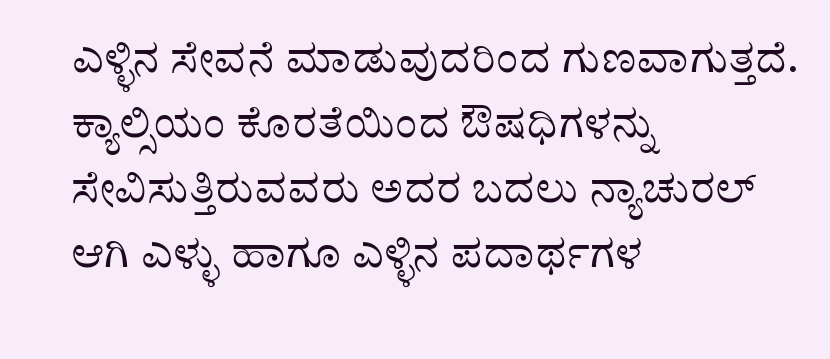ಎಳ್ಳಿನ ಸೇವನೆ ಮಾಡುವುದರಿಂದ ಗುಣವಾಗುತ್ತದೆ. ಕ್ಯಾಲ್ಸಿಯಂ ಕೊರತೆಯಿಂದ ಔಷಧಿಗಳನ್ನು ಸೇವಿಸುತ್ತಿರುವವರು ಅದರ ಬದಲು ನ್ಯಾಚುರಲ್ ಆಗಿ ಎಳ್ಳು ಹಾಗೂ ಎಳ್ಳಿನ ಪದಾರ್ಥಗಳ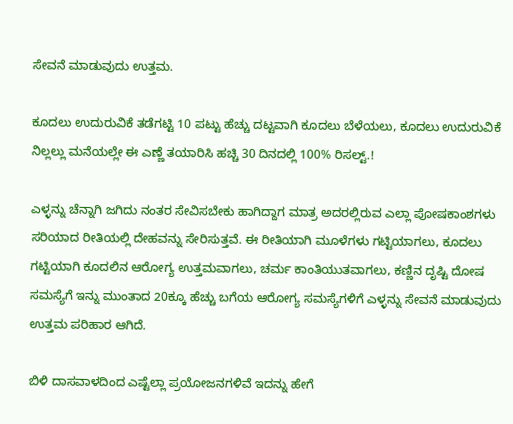ಸೇವನೆ ಮಾಡುವುದು ಉತ್ತಮ.

ಕೂದಲು ಉದುರುವಿಕೆ ತಡೆಗಟ್ಟಿ 10 ಪಟ್ಟು ಹೆಚ್ಚು ದಟ್ಟವಾಗಿ ಕೂದಲು ಬೆಳೆಯಲು, ಕೂದಲು ಉದುರುವಿಕೆ ನಿಲ್ಲಲ್ಲು ಮನೆಯಲ್ಲೇ ಈ ಎಣ್ಣೆ ತಯಾರಿಸಿ ಹಚ್ಚಿ 30 ದಿನದಲ್ಲಿ 100% ರಿಸಲ್ಟ್.!

ಎಳ್ಳನ್ನು ಚೆನ್ನಾಗಿ ಜಗಿದು ನಂತರ ಸೇವಿಸಬೇಕು ಹಾಗಿದ್ದಾಗ ಮಾತ್ರ ಅದರಲ್ಲಿರುವ ಎಲ್ಲಾ ಪೋಷಕಾಂಶಗಳು ಸರಿಯಾದ ರೀತಿಯಲ್ಲಿ ದೇಹವನ್ನು ಸೇರಿಸುತ್ತವೆ. ಈ ರೀತಿಯಾಗಿ ಮೂಳೆಗಳು ಗಟ್ಟಿಯಾಗಲು, ಕೂದಲು ಗಟ್ಟಿಯಾಗಿ ಕೂದಲಿನ ಆರೋಗ್ಯ ಉತ್ತಮವಾಗಲು, ಚರ್ಮ ಕಾಂತಿಯುತವಾಗಲು, ಕಣ್ಣಿನ ದೃಷ್ಟಿ ದೋಷ ಸಮಸ್ಯೆಗೆ ಇನ್ನು ಮುಂತಾದ 20ಕ್ಕೂ ಹೆಚ್ಚು ಬಗೆಯ ಆರೋಗ್ಯ ಸಮಸ್ಯೆಗಳಿಗೆ ಎಳ್ಳನ್ನು ಸೇವನೆ ಮಾಡುವುದು ಉತ್ತಮ ಪರಿಹಾರ ಆಗಿದೆ.

ಬಿಳಿ ದಾಸವಾಳದಿಂದ ಎಷ್ಟೆಲ್ಲಾ ಪ್ರಯೋಜನಗಳಿವೆ ಇದನ್ನು ಹೇಗೆ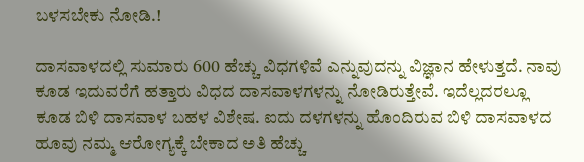ಬಳಸಬೇಕು ನೋಡಿ.!

ದಾಸವಾಳದಲ್ಲಿ ಸುಮಾರು 600 ಹೆಚ್ಚು ವಿಧಗಳಿವೆ ಎನ್ನುವುದನ್ನು ವಿಜ್ಞಾನ ಹೇಳುತ್ತದೆ. ನಾವು ಕೂಡ ಇದುವರೆಗೆ ಹತ್ತಾರು ವಿಧದ ದಾಸವಾಳಗಳನ್ನು ನೋಡಿರುತ್ತೇವೆ. ಇದೆಲ್ಲದರಲ್ಲೂ ಕೂಡ ಬಿಳಿ ದಾಸವಾಳ ಬಹಳ ವಿಶೇಷ. ಐದು ದಳಗಳನ್ನು ಹೊಂದಿರುವ ಬಿಳಿ ದಾಸವಾಳದ ಹೂವು ನಮ್ಮ ಆರೋಗ್ಯಕ್ಕೆ ಬೇಕಾದ ಅತಿ ಹೆಚ್ಚು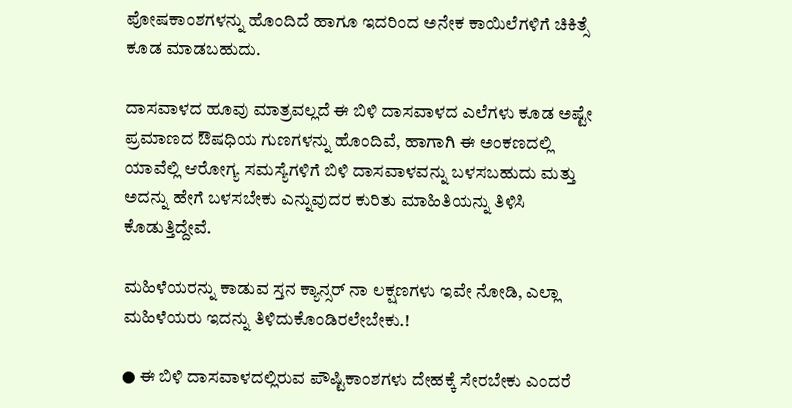ಪೋಷಕಾಂಶಗಳನ್ನು ಹೊಂದಿದೆ ಹಾಗೂ ಇದರಿಂದ ಅನೇಕ ಕಾಯಿಲೆಗಳಿಗೆ ಚಿಕಿತ್ಸೆ ಕೂಡ ಮಾಡಬಹುದು.

ದಾಸವಾಳದ ಹೂವು ಮಾತ್ರವಲ್ಲದೆ ಈ ಬಿಳಿ ದಾಸವಾಳದ ಎಲೆಗಳು ಕೂಡ ಅಷ್ಟೇ ಪ್ರಮಾಣದ ಔಷಧಿಯ ಗುಣಗಳನ್ನು ಹೊಂದಿವೆ, ಹಾಗಾಗಿ ಈ ಅಂಕಣದಲ್ಲಿ ಯಾವೆಲ್ಲಿ ಆರೋಗ್ಯ ಸಮಸ್ಯೆಗಳಿಗೆ ಬಿಳಿ ದಾಸವಾಳವನ್ನು ಬಳಸಬಹುದು ಮತ್ತು ಅದನ್ನು ಹೇಗೆ ಬಳಸಬೇಕು ಎನ್ನುವುದರ ಕುರಿತು ಮಾಹಿತಿಯನ್ನು ತಿಳಿಸಿ ಕೊಡುತ್ತಿದ್ದೇವೆ.

ಮಹಿಳೆಯರನ್ನು ಕಾಡುವ ಸ್ತನ ಕ್ಯಾನ್ಸರ್ ನಾ ಲಕ್ಷಣಗಳು ಇವೇ ನೋಡಿ, ಎಲ್ಲಾ ಮಹಿಳೆಯರು ಇದನ್ನು ತಿಳಿದುಕೊಂಡಿರಲೇಬೇಕು.!

● ಈ ಬಿಳಿ ದಾಸವಾಳದಲ್ಲಿರುವ ಪೌಷ್ಟಿಕಾಂಶಗಳು ದೇಹಕ್ಕೆ ಸೇರಬೇಕು ಎಂದರೆ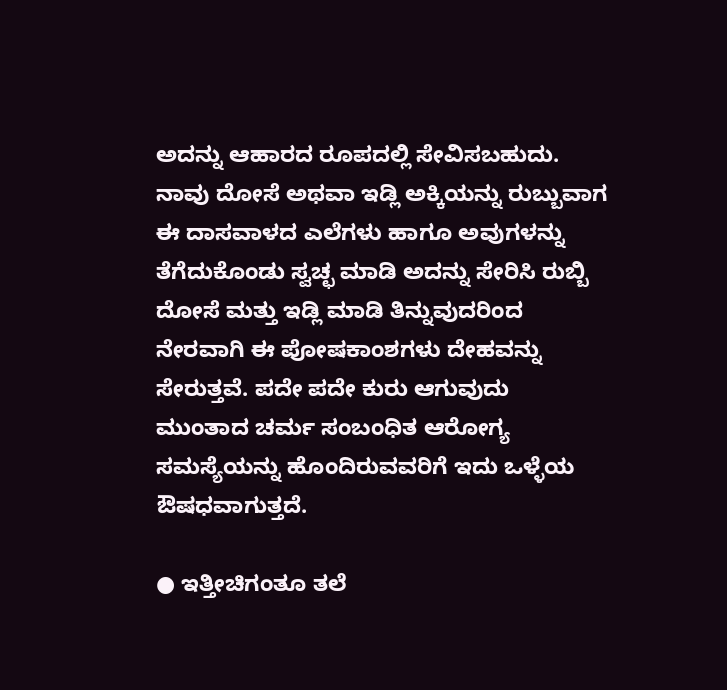ಅದನ್ನು ಆಹಾರದ ರೂಪದಲ್ಲಿ ಸೇವಿಸಬಹುದು. ನಾವು ದೋಸೆ ಅಥವಾ ಇಡ್ಲಿ ಅಕ್ಕಿಯನ್ನು ರುಬ್ಬುವಾಗ ಈ ದಾಸವಾಳದ ಎಲೆಗಳು ಹಾಗೂ ಅವುಗಳನ್ನು ತೆಗೆದುಕೊಂಡು ಸ್ವಚ್ಛ ಮಾಡಿ ಅದನ್ನು ಸೇರಿಸಿ ರುಬ್ಬಿ ದೋಸೆ ಮತ್ತು ಇಡ್ಲಿ ಮಾಡಿ ತಿನ್ನುವುದರಿಂದ ನೇರವಾಗಿ ಈ ಪೋಷಕಾಂಶಗಳು ದೇಹವನ್ನು ಸೇರುತ್ತವೆ. ಪದೇ ಪದೇ ಕುರು ಆಗುವುದು ಮುಂತಾದ ಚರ್ಮ ಸಂಬಂಧಿತ ಆರೋಗ್ಯ ಸಮಸ್ಯೆಯನ್ನು ಹೊಂದಿರುವವರಿಗೆ ಇದು ಒಳ್ಳೆಯ ಔಷಧವಾಗುತ್ತದೆ.

● ಇತ್ತೀಚಿಗಂತೂ ತಲೆ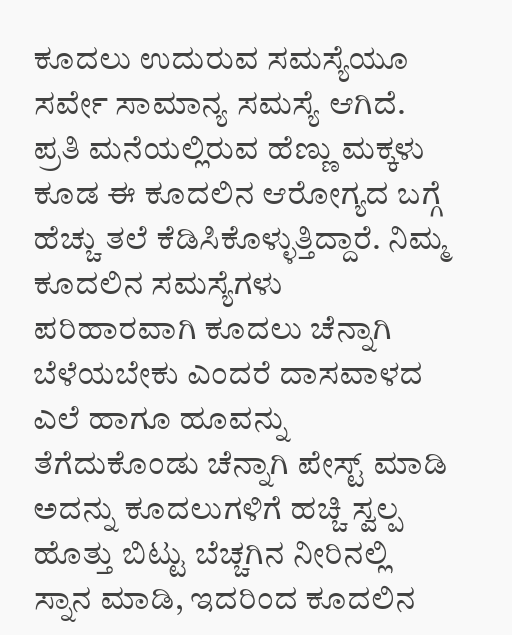ಕೂದಲು ಉದುರುವ ಸಮಸ್ಯೆಯೂ ಸರ್ವೇ ಸಾಮಾನ್ಯ ಸಮಸ್ಯೆ ಆಗಿದೆ. ಪ್ರತಿ ಮನೆಯಲ್ಲಿರುವ ಹೆಣ್ಣು ಮಕ್ಕಳು ಕೂಡ ಈ ಕೂದಲಿನ ಆರೋಗ್ಯದ ಬಗ್ಗೆ ಹೆಚ್ಚು ತಲೆ ಕೆಡಿಸಿಕೊಳ್ಳುತ್ತಿದ್ದಾರೆ. ನಿಮ್ಮ ಕೂದಲಿನ ಸಮಸ್ಯೆಗಳು ಪರಿಹಾರವಾಗಿ ಕೂದಲು ಚೆನ್ನಾಗಿ ಬೆಳೆಯಬೇಕು ಎಂದರೆ ದಾಸವಾಳದ ಎಲೆ ಹಾಗೂ ಹೂವನ್ನು ತೆಗೆದುಕೊಂಡು ಚೆನ್ನಾಗಿ ಪೇಸ್ಟ್ ಮಾಡಿ ಅದನ್ನು ಕೂದಲುಗಳಿಗೆ ಹಚ್ಚಿ ಸ್ವಲ್ಪ ಹೊತ್ತು ಬಿಟ್ಟು ಬೆಚ್ಚಗಿನ ನೀರಿನಲ್ಲಿ ಸ್ನಾನ ಮಾಡಿ, ಇದರಿಂದ ಕೂದಲಿನ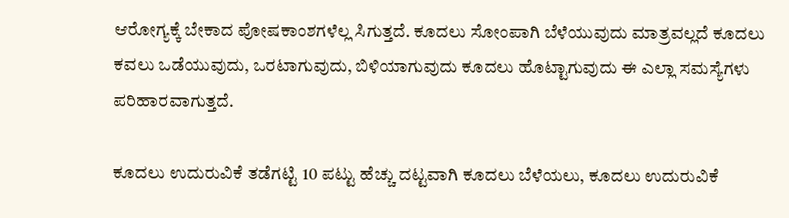ಆರೋಗ್ಯಕ್ಕೆ ಬೇಕಾದ ಪೋಷಕಾಂಶಗಳೆಲ್ಲ ಸಿಗುತ್ತದೆ. ಕೂದಲು ಸೋಂಪಾಗಿ ಬೆಳೆಯುವುದು ಮಾತ್ರವಲ್ಲದೆ ಕೂದಲು ಕವಲು ಒಡೆಯುವುದು, ಒರಟಾಗುವುದು, ಬಿಳಿಯಾಗುವುದು ಕೂದಲು ಹೊಟ್ಟಾಗುವುದು ಈ ಎಲ್ಲಾ ಸಮಸ್ಯೆಗಳು ಪರಿಹಾರವಾಗುತ್ತದೆ.

ಕೂದಲು ಉದುರುವಿಕೆ ತಡೆಗಟ್ಟಿ 10 ಪಟ್ಟು ಹೆಚ್ಚು ದಟ್ಟವಾಗಿ ಕೂದಲು ಬೆಳೆಯಲು, ಕೂದಲು ಉದುರುವಿಕೆ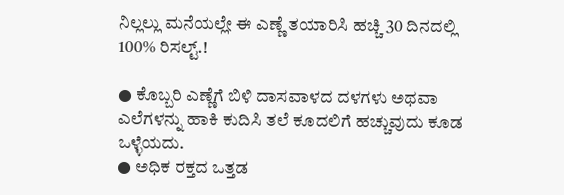ನಿಲ್ಲಲ್ಲು ಮನೆಯಲ್ಲೇ ಈ ಎಣ್ಣೆ ತಯಾರಿಸಿ ಹಚ್ಚಿ 30 ದಿನದಲ್ಲಿ 100% ರಿಸಲ್ಟ್.!

● ಕೊಬ್ಬರಿ ಎಣ್ಣೆಗೆ ಬಿಳಿ ದಾಸವಾಳದ ದಳಗಳು ಅಥವಾ ಎಲೆಗಳನ್ನು ಹಾಕಿ ಕುದಿಸಿ ತಲೆ ಕೂದಲಿಗೆ ಹಚ್ಚುವುದು ಕೂಡ ಒಳ್ಳೆಯದು.
● ಅಧಿಕ ರಕ್ತದ ಒತ್ತಡ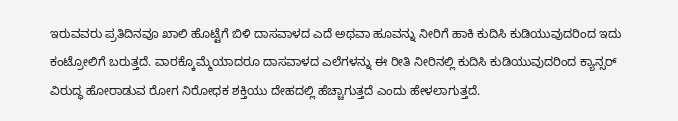ಇರುವವರು ಪ್ರತಿದಿನವೂ ಖಾಲಿ ಹೊಟ್ಟೆಗೆ ಬಿಳಿ ದಾಸವಾಳದ ಎದೆ ಅಥವಾ ಹೂವನ್ನು ನೀರಿಗೆ ಹಾಕಿ ಕುದಿಸಿ ಕುಡಿಯುವುದರಿಂದ ಇದು ಕಂಟ್ರೋಲಿಗೆ ಬರುತ್ತದೆ. ವಾರಕ್ಕೊಮ್ಮೆಯಾದರೂ ದಾಸವಾಳದ ಎಲೆಗಳನ್ನು ಈ ರೀತಿ ನೀರಿನಲ್ಲಿ ಕುದಿಸಿ ಕುಡಿಯುವುದರಿಂದ ಕ್ಯಾನ್ಸರ್ ವಿರುದ್ಧ ಹೋರಾಡುವ ರೋಗ ನಿರೋಧಕ ಶಕ್ತಿಯು ದೇಹದಲ್ಲಿ ಹೆಚ್ಚಾಗುತ್ತದೆ ಎಂದು ಹೇಳಲಾಗುತ್ತದೆ.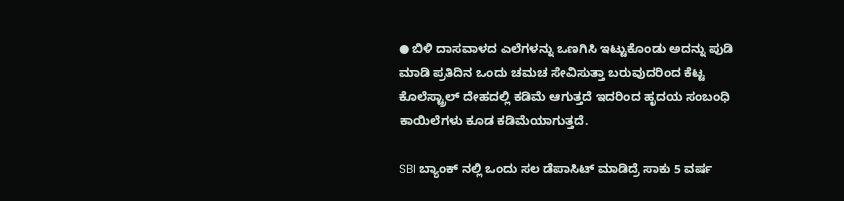● ಬಿಳಿ ದಾಸವಾಳದ ಎಲೆಗಳನ್ನು ಒಣಗಿಸಿ ಇಟ್ಟುಕೊಂಡು ಅದನ್ನು ಪುಡಿ ಮಾಡಿ ಪ್ರತಿದಿನ ಒಂದು ಚಮಚ ಸೇವಿಸುತ್ತಾ ಬರುವುದರಿಂದ ಕೆಟ್ಟ ಕೊಲೆಸ್ಟ್ರಾಲ್ ದೇಹದಲ್ಲಿ ಕಡಿಮೆ ಆಗುತ್ತದೆ ಇದರಿಂದ ಹೃದಯ ಸಂಬಂಧಿ ಕಾಯಿಲೆಗಳು ಕೂಡ ಕಡಿಮೆಯಾಗುತ್ತದೆ.

SBI ಬ್ಯಾಂಕ್ ನಲ್ಲಿ ಒಂದು ಸಲ ಡೆಪಾಸಿಟ್ ಮಾಡಿದ್ರೆ ಸಾಕು 5 ವರ್ಷ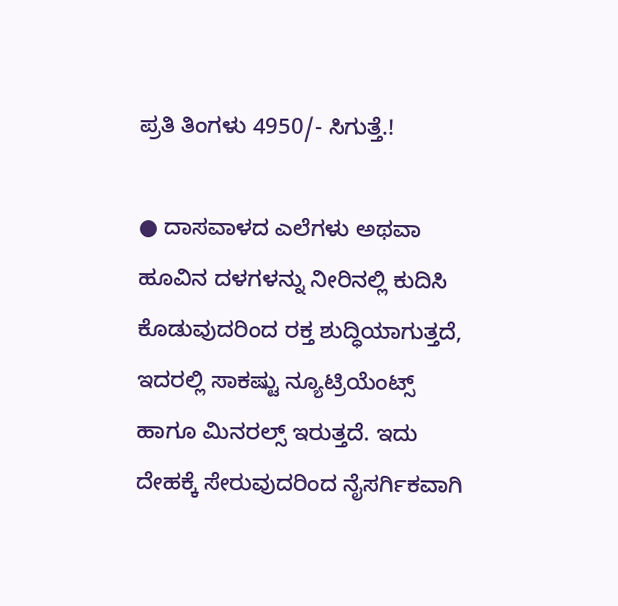ಪ್ರತಿ ತಿಂಗಳು 4950/- ಸಿಗುತ್ತೆ.!

● ದಾಸವಾಳದ ಎಲೆಗಳು ಅಥವಾ ಹೂವಿನ ದಳಗಳನ್ನು ನೀರಿನಲ್ಲಿ ಕುದಿಸಿ ಕೊಡುವುದರಿಂದ ರಕ್ತ ಶುದ್ಧಿಯಾಗುತ್ತದೆ, ಇದರಲ್ಲಿ ಸಾಕಷ್ಟು ನ್ಯೂಟ್ರಿಯೆಂಟ್ಸ್ ಹಾಗೂ ಮಿನರಲ್ಸ್ ಇರುತ್ತದೆ. ಇದು ದೇಹಕ್ಕೆ ಸೇರುವುದರಿಂದ ನೈಸರ್ಗಿಕವಾಗಿ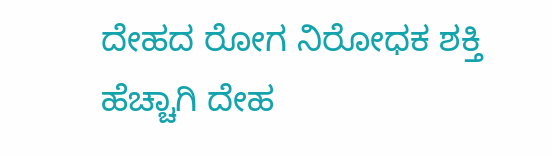ದೇಹದ ರೋಗ ನಿರೋಧಕ ಶಕ್ತಿ ಹೆಚ್ಚಾಗಿ ದೇಹ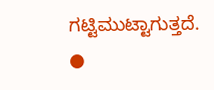ಗಟ್ಟಿಮುಟ್ಟಾಗುತ್ತದೆ.
●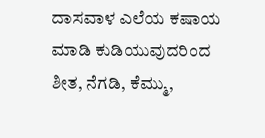ದಾಸವಾಳ ಎಲೆಯ ಕಷಾಯ ಮಾಡಿ ಕುಡಿಯುವುದರಿಂದ ಶೀತ, ನೆಗಡಿ, ಕೆಮ್ಮು,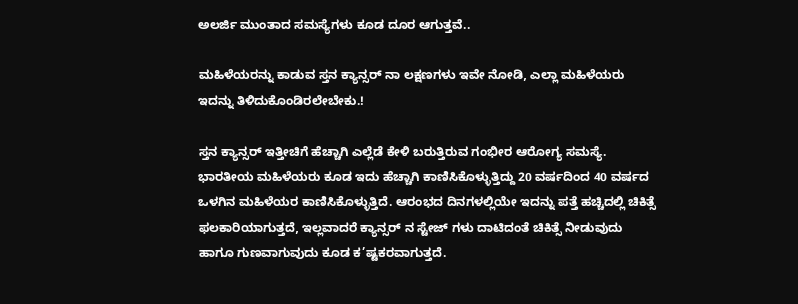ಅಲರ್ಜಿ ಮುಂತಾದ ಸಮಸ್ಯೆಗಳು ಕೂಡ ದೂರ ಆಗುತ್ತವೆ..

ಮಹಿಳೆಯರನ್ನು ಕಾಡುವ ಸ್ತನ ಕ್ಯಾನ್ಸರ್ ನಾ ಲಕ್ಷಣಗಳು ಇವೇ ನೋಡಿ, ಎಲ್ಲಾ ಮಹಿಳೆಯರು ಇದನ್ನು ತಿಳಿದುಕೊಂಡಿರಲೇಬೇಕು.!

ಸ್ತನ ಕ್ಯಾನ್ಸರ್ ಇತ್ತೀಚಿಗೆ ಹೆಚ್ಚಾಗಿ ಎಲ್ಲೆಡೆ ಕೇಳಿ ಬರುತ್ತಿರುವ ಗಂಭೀರ ಆರೋಗ್ಯ ಸಮಸ್ಯೆ. ಭಾರತೀಯ ಮಹಿಳೆಯರು ಕೂಡ ಇದು ಹೆಚ್ಚಾಗಿ ಕಾಣಿಸಿಕೊಳ್ಳುತ್ತಿದ್ದು 20 ವರ್ಷದಿಂದ 40 ವರ್ಷದ ಒಳಗಿನ ಮಹಿಳೆಯರ ಕಾಣಿಸಿಕೊಳ್ಳುತ್ತಿದೆ. ಆರಂಭದ ದಿನಗಳಲ್ಲಿಯೇ ಇದನ್ನು ಪತ್ತೆ ಹಚ್ಚಿದಲ್ಲಿ ಚಿಕಿತ್ಸೆ ಫಲಕಾರಿಯಾಗುತ್ತದೆ, ಇಲ್ಲವಾದರೆ ಕ್ಯಾನ್ಸರ್ ನ ಸ್ಟೇಜ್ ಗಳು ದಾಟಿದಂತೆ ಚಿಕಿತ್ಸೆ ನೀಡುವುದು ಹಾಗೂ ಗುಣವಾಗುವುದು ಕೂಡ ಕ’ಷ್ಟಕರವಾಗುತ್ತದೆ.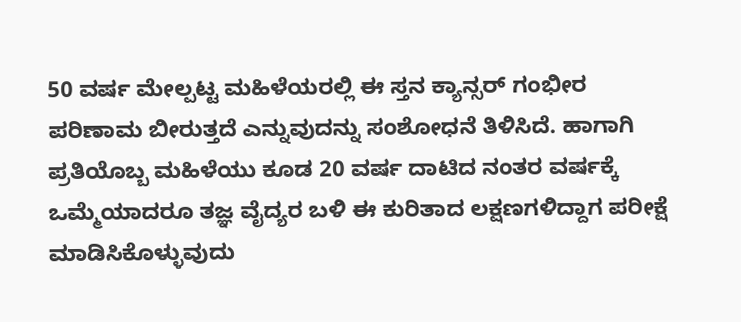50 ವರ್ಷ ಮೇಲ್ಪಟ್ಟ ಮಹಿಳೆಯರಲ್ಲಿ ಈ ಸ್ತನ ಕ್ಯಾನ್ಸರ್ ಗಂಭೀರ ಪರಿಣಾಮ ಬೀರುತ್ತದೆ ಎನ್ನುವುದನ್ನು ಸಂಶೋಧನೆ ತಿಳಿಸಿದೆ. ಹಾಗಾಗಿ ಪ್ರತಿಯೊಬ್ಬ ಮಹಿಳೆಯು ಕೂಡ 20 ವರ್ಷ ದಾಟಿದ ನಂತರ ವರ್ಷಕ್ಕೆ ಒಮ್ಮೆಯಾದರೂ ತಜ್ಞ ವೈದ್ಯರ ಬಳಿ ಈ ಕುರಿತಾದ ಲಕ್ಷಣಗಳಿದ್ದಾಗ ಪರೀಕ್ಷೆ ಮಾಡಿಸಿಕೊಳ್ಳುವುದು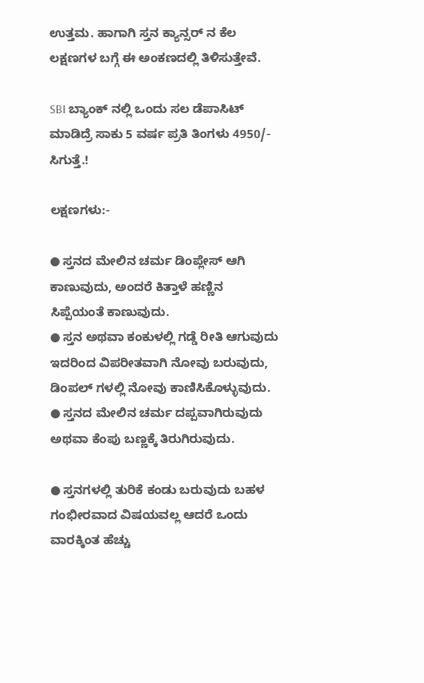ಉತ್ತಮ. ಹಾಗಾಗಿ ಸ್ತನ ಕ್ಯಾನ್ಸರ್ ನ ಕೆಲ ಲಕ್ಷಣಗಳ ಬಗ್ಗೆ ಈ ಅಂಕಣದಲ್ಲಿ ತಿಳಿಸುತ್ತೇವೆ.

SBI ಬ್ಯಾಂಕ್ ನಲ್ಲಿ ಒಂದು ಸಲ ಡೆಪಾಸಿಟ್ ಮಾಡಿದ್ರೆ ಸಾಕು 5 ವರ್ಷ ಪ್ರತಿ ತಿಂಗಳು 4950/- ಸಿಗುತ್ತೆ.!

ಲಕ್ಷಣಗಳು:-

● ಸ್ತನದ ಮೇಲಿನ ಚರ್ಮ ಡಿಂಪ್ಲೇಸ್ ಆಗಿ ಕಾಣುವುದು, ಅಂದರೆ ಕಿತ್ತಾಳೆ ಹಣ್ಣಿನ ಸಿಪ್ಪೆಯಂತೆ ಕಾಣುವುದು.
● ಸ್ತನ ಅಥವಾ ಕಂಕುಳಲ್ಲಿ ಗಡ್ಡೆ ರೀತಿ ಆಗುವುದು ಇದರಿಂದ ವಿಪರೀತವಾಗಿ ನೋವು ಬರುವುದು, ಡಿಂಪಲ್ ಗಳಲ್ಲಿ ನೋವು ಕಾಣಿಸಿಕೊಳ್ಳುವುದು.
● ಸ್ತನದ ಮೇಲಿನ ಚರ್ಮ ದಪ್ಪವಾಗಿರುವುದು ಅಥವಾ ಕೆಂಪು ಬಣ್ಣಕ್ಕೆ ತಿರುಗಿರುವುದು.

● ಸ್ತನಗಳಲ್ಲಿ ತುರಿಕೆ ಕಂಡು ಬರುವುದು ಬಹಳ ಗಂಭೀರವಾದ ವಿಷಯವಲ್ಲ ಆದರೆ ಒಂದು ವಾರಕ್ಕಿಂತ ಹೆಚ್ಚು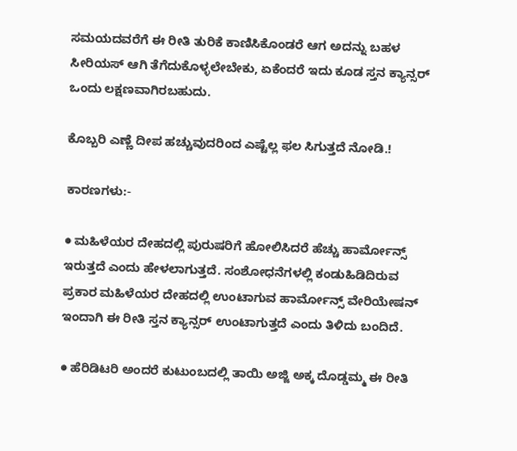ಸಮಯದವರೆಗೆ ಈ ರೀತಿ ತುರಿಕೆ ಕಾಣಿಸಿಕೊಂಡರೆ ಆಗ ಅದನ್ನು ಬಹಳ ಸೀರಿಯಸ್ ಆಗಿ ತೆಗೆದುಕೊಳ್ಳಲೇಬೇಕು, ಏಕೆಂದರೆ ಇದು ಕೂಡ ಸ್ತನ ಕ್ಯಾನ್ಸರ್ ಒಂದು ಲಕ್ಷಣವಾಗಿರಬಹುದು.

ಕೊಬ್ಬರಿ ಎಣ್ಣೆ ದೀಪ ಹಚ್ಚುವುದರಿಂದ ಎಷ್ಟೆಲ್ಲ ಫಲ ಸಿಗುತ್ತದೆ ನೋಡಿ.!

ಕಾರಣಗಳು:-

● ಮಹಿಳೆಯರ ದೇಹದಲ್ಲಿ ಪುರುಷರಿಗೆ ಹೋಲಿಸಿದರೆ ಹೆಚ್ಚು ಹಾರ್ಮೋನ್ಸ್ ಇರುತ್ತದೆ ಎಂದು ಹೇಳಲಾಗುತ್ತದೆ. ಸಂಶೋಧನೆಗಳಲ್ಲಿ ಕಂಡುಹಿಡಿದಿರುವ ಪ್ರಕಾರ ಮಹಿಳೆಯರ ದೇಹದಲ್ಲಿ ಉಂಟಾಗುವ ಹಾರ್ಮೋನ್ಸ್ ವೇರಿಯೇಷನ್ ಇಂದಾಗಿ ಈ ರೀತಿ ಸ್ತನ ಕ್ಯಾನ್ಸರ್ ಉಂಟಾಗುತ್ತದೆ ಎಂದು ತಿಳಿದು ಬಂದಿದೆ.

● ಹೆರಿಡಿಟರಿ ಅಂದರೆ ಕುಟುಂಬದಲ್ಲಿ ತಾಯಿ ಅಜ್ಜಿ ಅಕ್ಕ ದೊಡ್ಡಮ್ಮ ಈ ರೀತಿ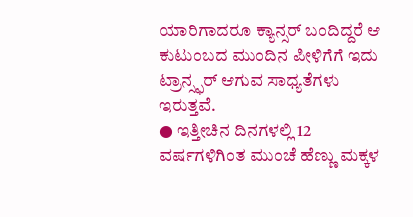ಯಾರಿಗಾದರೂ ಕ್ಯಾನ್ಸರ್ ಬಂದಿದ್ದರೆ ಆ ಕುಟುಂಬದ ಮುಂದಿನ ಪೀಳಿಗೆಗೆ ಇದು ಟ್ರಾನ್ಸ್ಫರ್ ಆಗುವ ಸಾಧ್ಯತೆಗಳು ಇರುತ್ತವೆ.
● ಇತ್ತೀಚಿನ ದಿನಗಳಲ್ಲಿ 12 ವರ್ಷಗಳಿಗಿಂತ ಮುಂಚೆ ಹೆಣ್ಣು ಮಕ್ಕಳ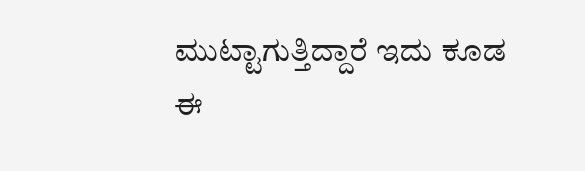ಮುಟ್ಟಾಗುತ್ತಿದ್ದಾರೆ ಇದು ಕೂಡ ಈ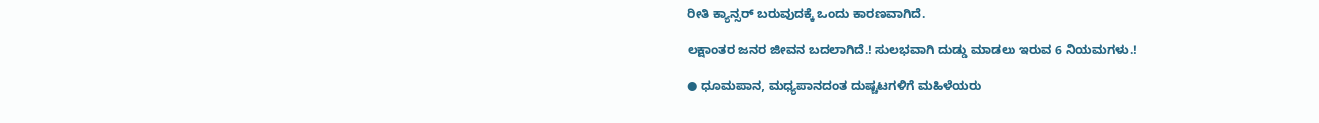ರೀತಿ ಕ್ಯಾನ್ಸರ್ ಬರುವುದಕ್ಕೆ ಒಂದು ಕಾರಣವಾಗಿದೆ.

ಲಕ್ಷಾಂತರ ಜನರ ಜೀವನ ಬದಲಾಗಿದೆ.! ಸುಲಭವಾಗಿ ದುಡ್ಡು ಮಾಡಲು ಇರುವ 6 ನಿಯಮಗಳು.!

● ಧೂಮಪಾನ, ಮಧ್ಯಪಾನದಂತ ದುಷ್ಚಟಗಳಿಗೆ ಮಹಿಳೆಯರು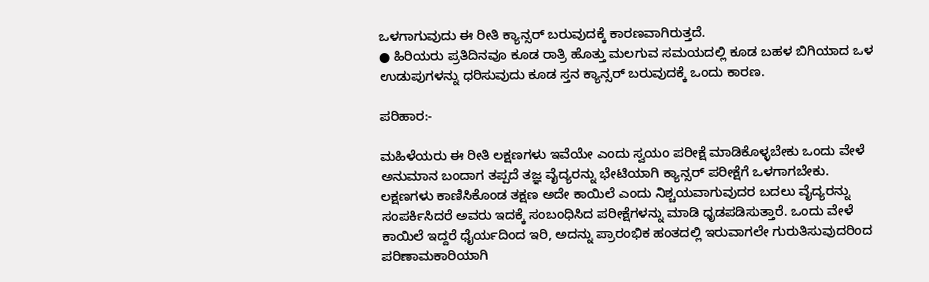ಒಳಗಾಗುವುದು ಈ ರೀತಿ ಕ್ಯಾನ್ಸರ್ ಬರುವುದಕ್ಕೆ ಕಾರಣವಾಗಿರುತ್ತದೆ.
● ಹಿರಿಯರು ಪ್ರತಿದಿನವೂ ಕೂಡ ರಾತ್ರಿ ಹೊತ್ತು ಮಲಗುವ ಸಮಯದಲ್ಲಿ ಕೂಡ ಬಹಳ ಬಿಗಿಯಾದ ಒಳ ಉಡುಪುಗಳನ್ನು ಧರಿಸುವುದು ಕೂಡ ಸ್ತನ ಕ್ಯಾನ್ಸರ್ ಬರುವುದಕ್ಕೆ ಒಂದು ಕಾರಣ.

ಪರಿಹಾರ:-

ಮಹಿಳೆಯರು ಈ ರೀತಿ ಲಕ್ಷಣಗಳು ಇವೆಯೇ ಎಂದು ಸ್ವಯಂ ಪರೀಕ್ಷೆ ಮಾಡಿಕೊಳ್ಳಬೇಕು ಒಂದು ವೇಳೆ ಅನುಮಾನ ಬಂದಾಗ ತಪ್ಪದೆ ತಜ್ಞ ವೈದ್ಯರನ್ನು ಭೇಟಿಯಾಗಿ ಕ್ಯಾನ್ಸರ್ ಪರೀಕ್ಷೆಗೆ ಒಳಗಾಗಬೇಕು. ಲಕ್ಷಣಗಳು ಕಾಣಿಸಿಕೊಂಡ ತಕ್ಷಣ ಅದೇ ಕಾಯಿಲೆ ಎಂದು ನಿಶ್ಚಯವಾಗುವುದರ ಬದಲು ವೈದ್ಯರನ್ನು ಸಂಪರ್ಕಿಸಿದರೆ ಅವರು ಇದಕ್ಕೆ ಸಂಬಂಧಿಸಿದ ಪರೀಕ್ಷೆಗಳನ್ನು ಮಾಡಿ ಧೃಡಪಡಿಸುತ್ತಾರೆ. ಒಂದು ವೇಳೆ ಕಾಯಿಲೆ ಇದ್ದರೆ ಧೈರ್ಯದಿಂದ ಇರಿ, ಅದನ್ನು ಪ್ರಾರಂಭಿಕ ಹಂತದಲ್ಲಿ ಇರುವಾಗಲೇ ಗುರುತಿಸುವುದರಿಂದ ಪರಿಣಾಮಕಾರಿಯಾಗಿ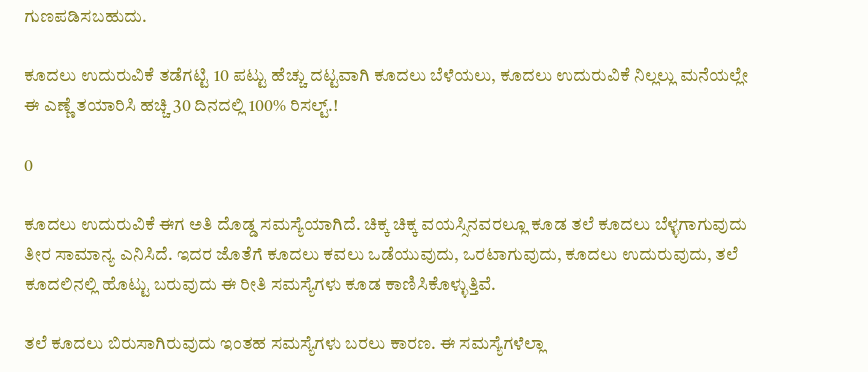ಗುಣಪಡಿಸಬಹುದು.

ಕೂದಲು ಉದುರುವಿಕೆ ತಡೆಗಟ್ಟಿ 10 ಪಟ್ಟು ಹೆಚ್ಚು ದಟ್ಟವಾಗಿ ಕೂದಲು ಬೆಳೆಯಲು, ಕೂದಲು ಉದುರುವಿಕೆ ನಿಲ್ಲಲ್ಲು ಮನೆಯಲ್ಲೇ ಈ ಎಣ್ಣೆ ತಯಾರಿಸಿ ಹಚ್ಚಿ 30 ದಿನದಲ್ಲಿ 100% ರಿಸಲ್ಟ್.!

0

ಕೂದಲು ಉದುರುವಿಕೆ ಈಗ ಅತಿ ದೊಡ್ಡ ಸಮಸ್ಯೆಯಾಗಿದೆ. ಚಿಕ್ಕ ಚಿಕ್ಕ ವಯಸ್ಸಿನವರಲ್ಲೂ ಕೂಡ ತಲೆ ಕೂದಲು ಬೆಳ್ಳಗಾಗುವುದು ತೀರ ಸಾಮಾನ್ಯ ಎನಿಸಿದೆ. ಇದರ ಜೊತೆಗೆ ಕೂದಲು ಕವಲು ಒಡೆಯುವುದು, ಒರಟಾಗುವುದು, ಕೂದಲು ಉದುರುವುದು, ತಲೆ ಕೂದಲಿನಲ್ಲಿ ಹೊಟ್ಟು ಬರುವುದು ಈ ರೀತಿ ಸಮಸ್ಯೆಗಳು ಕೂಡ ಕಾಣಿಸಿಕೊಳ್ಳುತ್ತಿವೆ.

ತಲೆ ಕೂದಲು ಬಿರುಸಾಗಿರುವುದು ಇಂತಹ ಸಮಸ್ಯೆಗಳು ಬರಲು ಕಾರಣ. ಈ ಸಮಸ್ಯೆಗಳೆಲ್ಲಾ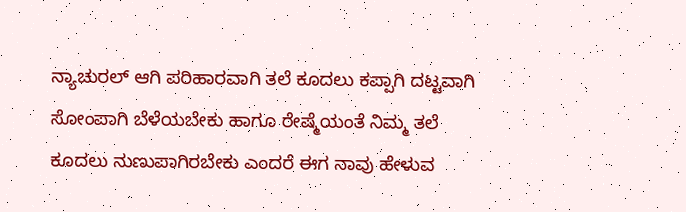ನ್ಯಾಚುರಲ್ ಆಗಿ ಪರಿಹಾರವಾಗಿ ತಲೆ ಕೂದಲು ಕಪ್ಪಾಗಿ ದಟ್ಟವಾಗಿ ಸೋಂಪಾಗಿ ಬೆಳೆಯಬೇಕು ಹಾಗೂ ರೇಷ್ಮೆಯಂತೆ ನಿಮ್ಮ ತಲೆ ಕೂದಲು ನುಣುಪಾಗಿರಬೇಕು ಎಂದರೆ ಈಗ ನಾವು ಹೇಳುವ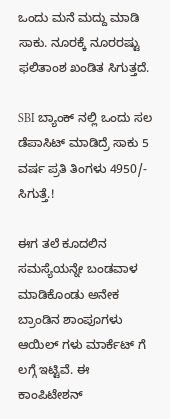ಒಂದು ಮನೆ ಮದ್ದು ಮಾಡಿ ಸಾಕು. ನೂರಕ್ಕೆ ನೂರರಷ್ಟು ಫಲಿತಾಂಶ ಖಂಡಿತ ಸಿಗುತ್ತದೆ.

SBI ಬ್ಯಾಂಕ್ ನಲ್ಲಿ ಒಂದು ಸಲ ಡೆಪಾಸಿಟ್ ಮಾಡಿದ್ರೆ ಸಾಕು 5 ವರ್ಷ ಪ್ರತಿ ತಿಂಗಳು 4950/- ಸಿಗುತ್ತೆ.!

ಈಗ ತಲೆ ಕೂದಲಿನ ಸಮಸ್ಯೆಯನ್ನೇ ಬಂಡವಾಳ ಮಾಡಿಕೊಂಡು ಅನೇಕ ಬ್ರಾಂಡಿನ ಶಾಂಪೂಗಳು ಆಯಿಲ್ ಗಳು ಮಾರ್ಕೆಟ್ ಗೆ ಲಗ್ಗೆ ಇಟ್ಟಿವೆ. ಈ ಕಾಂಪಿಟೇಶನ್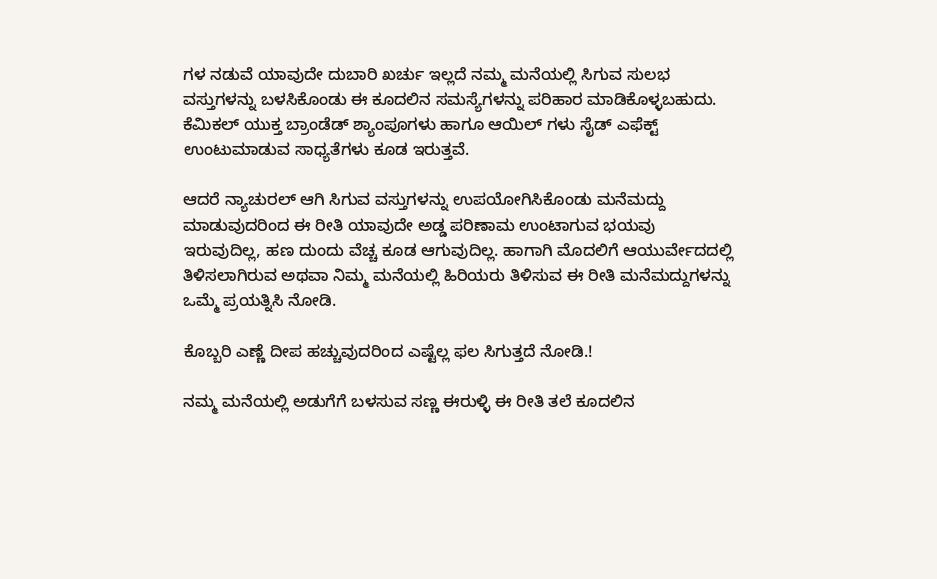ಗಳ ನಡುವೆ ಯಾವುದೇ ದುಬಾರಿ ಖರ್ಚು ಇಲ್ಲದೆ ನಮ್ಮ ಮನೆಯಲ್ಲಿ ಸಿಗುವ ಸುಲಭ ವಸ್ತುಗಳನ್ನು ಬಳಸಿಕೊಂಡು ಈ ಕೂದಲಿನ ಸಮಸ್ಯೆಗಳನ್ನು ಪರಿಹಾರ ಮಾಡಿಕೊಳ್ಳಬಹುದು. ಕೆಮಿಕಲ್ ಯುಕ್ತ ಬ್ರಾಂಡೆಡ್ ಶ್ಯಾಂಪೂಗಳು ಹಾಗೂ ಆಯಿಲ್ ಗಳು ಸೈಡ್ ಎಫೆಕ್ಟ್ ಉಂಟುಮಾಡುವ ಸಾಧ್ಯತೆಗಳು ಕೂಡ ಇರುತ್ತವೆ.

ಆದರೆ ನ್ಯಾಚುರಲ್ ಆಗಿ ಸಿಗುವ ವಸ್ತುಗಳನ್ನು ಉಪಯೋಗಿಸಿಕೊಂಡು ಮನೆಮದ್ದು ಮಾಡುವುದರಿಂದ ಈ ರೀತಿ ಯಾವುದೇ ಅಡ್ಡ ಪರಿಣಾಮ ಉಂಟಾಗುವ ಭಯವು ಇರುವುದಿಲ್ಲ, ಹಣ ದುಂದು ವೆಚ್ಚ ಕೂಡ ಆಗುವುದಿಲ್ಲ. ಹಾಗಾಗಿ ಮೊದಲಿಗೆ ಆಯುರ್ವೇದದಲ್ಲಿ ತಿಳಿಸಲಾಗಿರುವ ಅಥವಾ ನಿಮ್ಮ ಮನೆಯಲ್ಲಿ ಹಿರಿಯರು ತಿಳಿಸುವ ಈ ರೀತಿ ಮನೆಮದ್ದುಗಳನ್ನು ಒಮ್ಮೆ ಪ್ರಯತ್ನಿಸಿ ನೋಡಿ.

ಕೊಬ್ಬರಿ ಎಣ್ಣೆ ದೀಪ ಹಚ್ಚುವುದರಿಂದ ಎಷ್ಟೆಲ್ಲ ಫಲ ಸಿಗುತ್ತದೆ ನೋಡಿ.!

ನಮ್ಮ ಮನೆಯಲ್ಲಿ ಅಡುಗೆಗೆ ಬಳಸುವ ಸಣ್ಣ ಈರುಳ್ಳಿ ಈ ರೀತಿ ತಲೆ ಕೂದಲಿನ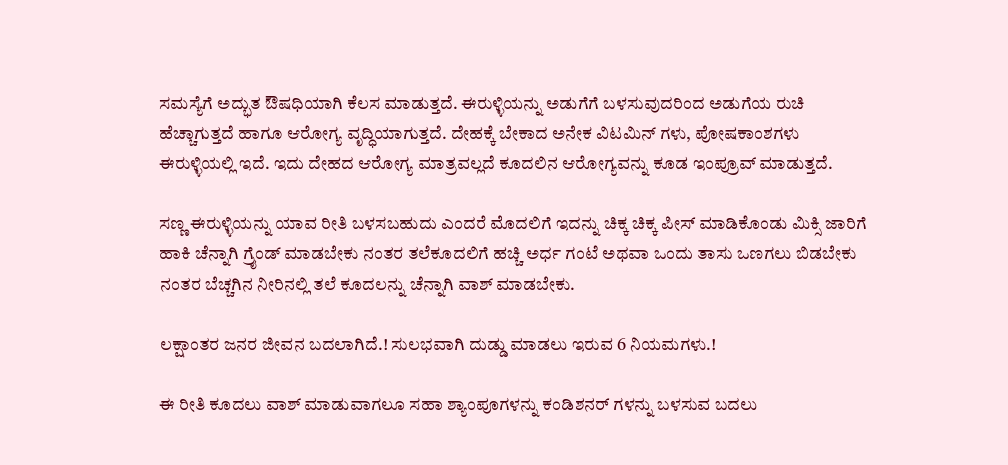ಸಮಸ್ಯೆಗೆ ಅದ್ಭುತ ಔಷಧಿಯಾಗಿ ಕೆಲಸ ಮಾಡುತ್ತದೆ. ಈರುಳ್ಳಿಯನ್ನು ಅಡುಗೆಗೆ ಬಳಸುವುದರಿಂದ ಅಡುಗೆಯ ರುಚಿ ಹೆಚ್ಚಾಗುತ್ತದೆ ಹಾಗೂ ಆರೋಗ್ಯ ವೃದ್ಧಿಯಾಗುತ್ತದೆ. ದೇಹಕ್ಕೆ ಬೇಕಾದ ಅನೇಕ ವಿಟಮಿನ್ ಗಳು, ಪೋಷಕಾಂಶಗಳು ಈರುಳ್ಳಿಯಲ್ಲಿ ಇದೆ. ಇದು ದೇಹದ ಆರೋಗ್ಯ ಮಾತ್ರವಲ್ಲದೆ ಕೂದಲಿನ ಆರೋಗ್ಯವನ್ನು ಕೂಡ ಇಂಪ್ರೂವ್ ಮಾಡುತ್ತದೆ.

ಸಣ್ಣ ಈರುಳ್ಳಿಯನ್ನು ಯಾವ ರೀತಿ ಬಳಸಬಹುದು ಎಂದರೆ ಮೊದಲಿಗೆ ಇದನ್ನು ಚಿಕ್ಕ ಚಿಕ್ಕ ಪೀಸ್ ಮಾಡಿಕೊಂಡು ಮಿಕ್ಸಿ ಜಾರಿಗೆ ಹಾಕಿ ಚೆನ್ನಾಗಿ ಗ್ರೈಂಡ್ ಮಾಡಬೇಕು ನಂತರ ತಲೆಕೂದಲಿಗೆ ಹಚ್ಚಿ ಅರ್ಧ ಗಂಟೆ ಅಥವಾ ಒಂದು ತಾಸು ಒಣಗಲು ಬಿಡಬೇಕು ನಂತರ ಬೆಚ್ಚಗಿನ ನೀರಿನಲ್ಲಿ ತಲೆ ಕೂದಲನ್ನು ಚೆನ್ನಾಗಿ ವಾಶ್ ಮಾಡಬೇಕು.

ಲಕ್ಷಾಂತರ ಜನರ ಜೀವನ ಬದಲಾಗಿದೆ.! ಸುಲಭವಾಗಿ ದುಡ್ಡು ಮಾಡಲು ಇರುವ 6 ನಿಯಮಗಳು.!

ಈ ರೀತಿ ಕೂದಲು ವಾಶ್ ಮಾಡುವಾಗಲೂ ಸಹಾ ಶ್ಯಾಂಪೂಗಳನ್ನು ಕಂಡಿಶನರ್ ಗಳನ್ನು ಬಳಸುವ ಬದಲು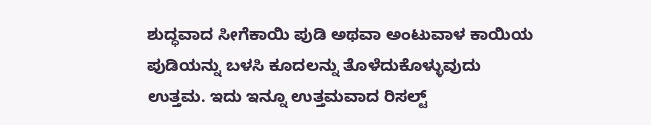ಶುದ್ಧವಾದ ಸೀಗೆಕಾಯಿ ಪುಡಿ ಅಥವಾ ಅಂಟುವಾಳ ಕಾಯಿಯ ಪುಡಿಯನ್ನು ಬಳಸಿ ಕೂದಲನ್ನು ತೊಳೆದುಕೊಳ್ಳುವುದು ಉತ್ತಮ. ಇದು ಇನ್ನೂ ಉತ್ತಮವಾದ ರಿಸಲ್ಟ್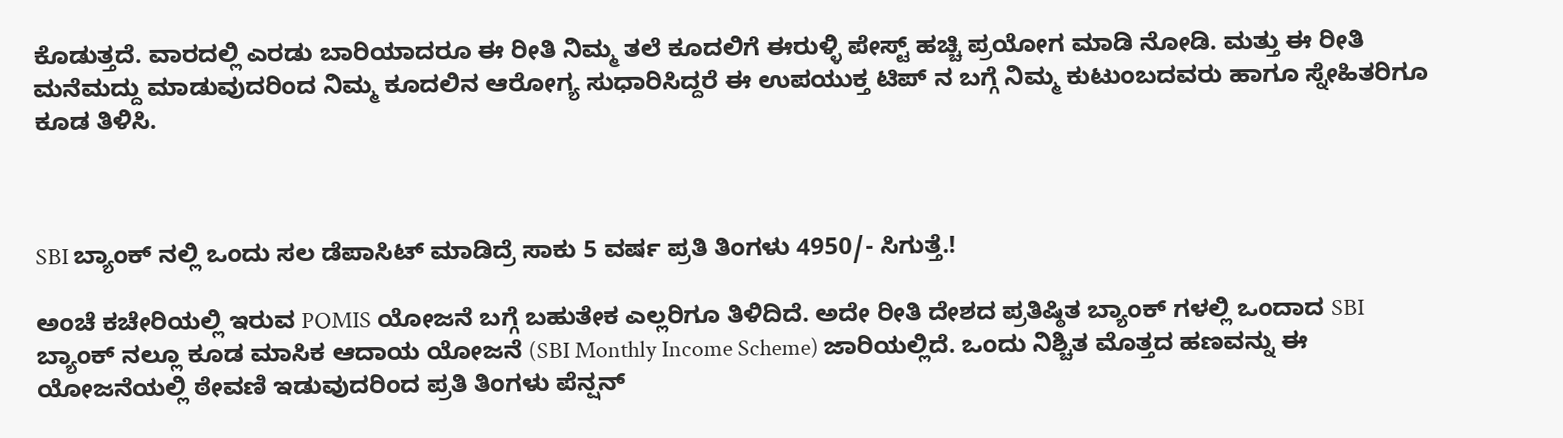ಕೊಡುತ್ತದೆ. ವಾರದಲ್ಲಿ ಎರಡು ಬಾರಿಯಾದರೂ ಈ ರೀತಿ ನಿಮ್ಮ ತಲೆ ಕೂದಲಿಗೆ ಈರುಳ್ಳಿ ಪೇಸ್ಟ್ ಹಚ್ಚಿ ಪ್ರಯೋಗ ಮಾಡಿ ನೋಡಿ. ಮತ್ತು ಈ ರೀತಿ ಮನೆಮದ್ದು ಮಾಡುವುದರಿಂದ ನಿಮ್ಮ ಕೂದಲಿನ ಆರೋಗ್ಯ ಸುಧಾರಿಸಿದ್ದರೆ ಈ ಉಪಯುಕ್ತ ಟಿಪ್ ನ ಬಗ್ಗೆ ನಿಮ್ಮ ಕುಟುಂಬದವರು ಹಾಗೂ ಸ್ನೇಹಿತರಿಗೂ ಕೂಡ ತಿಳಿಸಿ.



SBI ಬ್ಯಾಂಕ್ ನಲ್ಲಿ ಒಂದು ಸಲ ಡೆಪಾಸಿಟ್ ಮಾಡಿದ್ರೆ ಸಾಕು 5 ವರ್ಷ ಪ್ರತಿ ತಿಂಗಳು 4950/- ಸಿಗುತ್ತೆ.!

ಅಂಚೆ ಕಚೇರಿಯಲ್ಲಿ ಇರುವ POMIS ಯೋಜನೆ ಬಗ್ಗೆ ಬಹುತೇಕ ಎಲ್ಲರಿಗೂ ತಿಳಿದಿದೆ. ಅದೇ ರೀತಿ ದೇಶದ ಪ್ರತಿಷ್ಠಿತ ಬ್ಯಾಂಕ್ ಗಳಲ್ಲಿ ಒಂದಾದ SBI ಬ್ಯಾಂಕ್ ನಲ್ಲೂ ಕೂಡ ಮಾಸಿಕ ಆದಾಯ ಯೋಜನೆ (SBI Monthly Income Scheme) ಜಾರಿಯಲ್ಲಿದೆ. ಒಂದು ನಿಶ್ಚಿತ ಮೊತ್ತದ ಹಣವನ್ನು ಈ ಯೋಜನೆಯಲ್ಲಿ ಠೇವಣಿ ಇಡುವುದರಿಂದ ಪ್ರತಿ ತಿಂಗಳು ಪೆನ್ಷನ್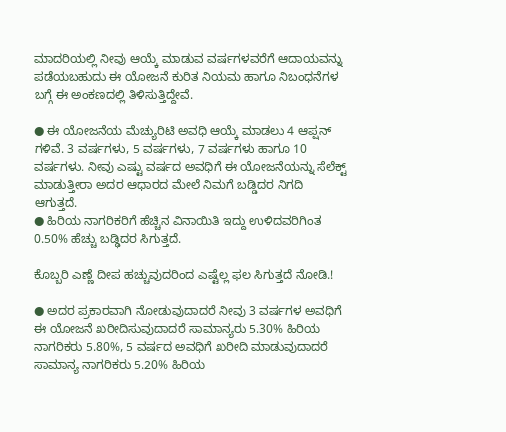ಮಾದರಿಯಲ್ಲಿ ನೀವು ಆಯ್ಕೆ ಮಾಡುವ ವರ್ಷಗಳವರೆಗೆ ಆದಾಯವನ್ನು ಪಡೆಯಬಹುದು ಈ ಯೋಜನೆ ಕುರಿತ ನಿಯಮ ಹಾಗೂ ನಿಬಂಧನೆಗಳ ಬಗ್ಗೆ ಈ ಅಂಕಣದಲ್ಲಿ ತಿಳಿಸುತ್ತಿದ್ದೇವೆ.

● ಈ ಯೋಜನೆಯ ಮೆಚ್ಯುರಿಟಿ ಅವಧಿ ಆಯ್ಕೆ ಮಾಡಲು 4 ಆಪ್ಷನ್ ಗಳಿವೆ. 3 ವರ್ಷಗಳು, 5 ವರ್ಷಗಳು, 7 ವರ್ಷಗಳು ಹಾಗೂ 10 ವರ್ಷಗಳು. ನೀವು ಎಷ್ಟು ವರ್ಷದ ಅವಧಿಗೆ ಈ ಯೋಜನೆಯನ್ನು ಸೆಲೆಕ್ಟ್ ಮಾಡುತ್ತೀರಾ ಅದರ ಆಧಾರದ ಮೇಲೆ ನಿಮಗೆ ಬಡ್ಡಿದರ ನಿಗದಿ ಆಗುತ್ತದೆ.
● ಹಿರಿಯ ನಾಗರಿಕರಿಗೆ ಹೆಚ್ಚಿನ ವಿನಾಯಿತಿ ಇದ್ದು ಉಳಿದವರಿಗಿಂತ 0.50% ಹೆಚ್ಚು ಬಡ್ಢಿದರ ಸಿಗುತ್ತದೆ.

ಕೊಬ್ಬರಿ ಎಣ್ಣೆ ದೀಪ ಹಚ್ಚುವುದರಿಂದ ಎಷ್ಟೆಲ್ಲ ಫಲ ಸಿಗುತ್ತದೆ ನೋಡಿ.!

● ಅದರ ಪ್ರಕಾರವಾಗಿ ನೋಡುವುದಾದರೆ ನೀವು 3 ವರ್ಷಗಳ ಅವಧಿಗೆ ಈ ಯೋಜನೆ ಖರೀದಿಸುವುದಾದರೆ ಸಾಮಾನ್ಯರು 5.30% ಹಿರಿಯ ನಾಗರಿಕರು 5.80%, 5 ವರ್ಷದ ಅವಧಿಗೆ ಖರೀದಿ ಮಾಡುವುದಾದರೆ ಸಾಮಾನ್ಯ ನಾಗರಿಕರು 5.20% ಹಿರಿಯ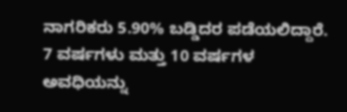ನಾಗರಿಕರು 5.90% ಬಡ್ಡಿದರ ಪಡೆಯಲಿದ್ದಾರೆ. 7 ವರ್ಷಗಳು ಮತ್ತು 10 ವರ್ಷಗಳ ಅವಧಿಯನ್ನು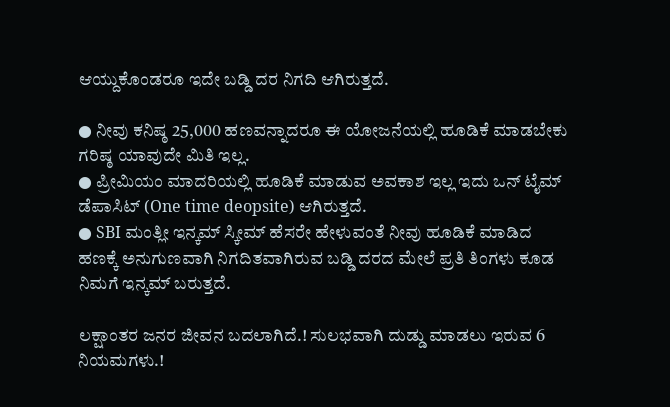ಆಯ್ದುಕೊಂಡರೂ ಇದೇ ಬಡ್ಡಿ ದರ ನಿಗದಿ ಆಗಿರುತ್ತದೆ.

● ನೀವು ಕನಿಷ್ಠ 25,000 ಹಣವನ್ನಾದರೂ ಈ ಯೋಜನೆಯಲ್ಲಿ ಹೂಡಿಕೆ ಮಾಡಬೇಕು ಗರಿಷ್ಠ ಯಾವುದೇ ಮಿತಿ ಇಲ್ಲ.
● ಪ್ರೀಮಿಯಂ ಮಾದರಿಯಲ್ಲಿ ಹೂಡಿಕೆ ಮಾಡುವ ಅವಕಾಶ ಇಲ್ಲ ಇದು ಒನ್ ಟೈಮ್ ಡೆಪಾಸಿಟ್ (One time deopsite) ಆಗಿರುತ್ತದೆ.
● SBI ಮಂತ್ಲೀ ಇನ್ಕಮ್ ಸ್ಕೀಮ್ ಹೆಸರೇ ಹೇಳುವಂತೆ ನೀವು ಹೂಡಿಕೆ ಮಾಡಿದ ಹಣಕ್ಕೆ ಅನುಗುಣವಾಗಿ ನಿಗದಿತವಾಗಿರುವ ಬಡ್ಡಿ ದರದ ಮೇಲೆ ಪ್ರತಿ ತಿಂಗಳು ಕೂಡ ನಿಮಗೆ ಇನ್ಕಮ್ ಬರುತ್ತದೆ.

ಲಕ್ಷಾಂತರ ಜನರ ಜೀವನ ಬದಲಾಗಿದೆ.! ಸುಲಭವಾಗಿ ದುಡ್ಡು ಮಾಡಲು ಇರುವ 6 ನಿಯಮಗಳು.!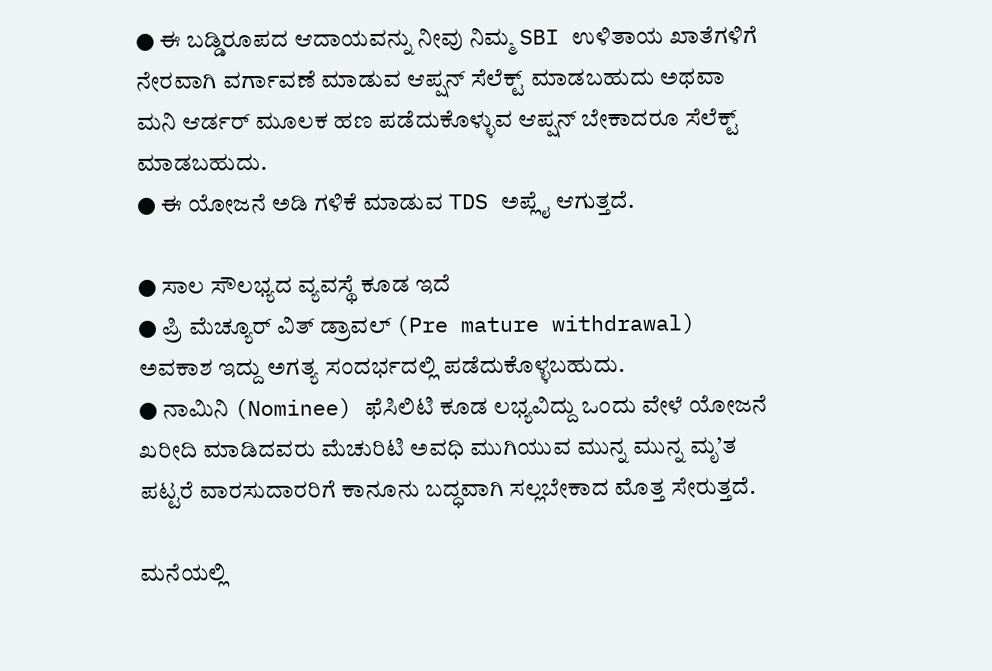● ಈ ಬಡ್ಡಿರೂಪದ ಆದಾಯವನ್ನು ನೀವು ನಿಮ್ಮ SBI ಉಳಿತಾಯ ಖಾತೆಗಳಿಗೆ ನೇರವಾಗಿ ವರ್ಗಾವಣೆ ಮಾಡುವ ಆಪ್ಷನ್ ಸೆಲೆಕ್ಟ್ ಮಾಡಬಹುದು ಅಥವಾ ಮನಿ ಆರ್ಡರ್ ಮೂಲಕ ಹಣ ಪಡೆದುಕೊಳ್ಳುವ ಆಪ್ಷನ್ ಬೇಕಾದರೂ ಸೆಲೆಕ್ಟ್ ಮಾಡಬಹುದು.
● ಈ ಯೋಜನೆ ಅಡಿ ಗಳಿಕೆ ಮಾಡುವ TDS ಅಪ್ಲೈ ಆಗುತ್ತದೆ.

● ಸಾಲ ಸೌಲಭ್ಯದ ವ್ಯವಸ್ಥೆ ಕೂಡ ಇದೆ
● ಪ್ರಿ ಮೆಚ್ಯೂರ್ ವಿತ್ ಡ್ರಾವಲ್ (Pre mature withdrawal) ಅವಕಾಶ ಇದ್ದು ಅಗತ್ಯ ಸಂದರ್ಭದಲ್ಲಿ ಪಡೆದುಕೊಳ್ಳಬಹುದು.
● ನಾಮಿನಿ (Nominee) ಫೆಸಿಲಿಟಿ ಕೂಡ ಲಭ್ಯವಿದ್ದು ಒಂದು ವೇಳೆ ಯೋಜನೆ ಖರೀದಿ ಮಾಡಿದವರು ಮೆಚುರಿಟಿ ಅವಧಿ ಮುಗಿಯುವ ಮುನ್ನ ಮುನ್ನ ಮೃ’ತ ಪಟ್ಟರೆ ವಾರಸುದಾರರಿಗೆ ಕಾನೂನು ಬದ್ಧವಾಗಿ ಸಲ್ಲಬೇಕಾದ ಮೊತ್ತ ಸೇರುತ್ತದೆ.

ಮನೆಯಲ್ಲಿ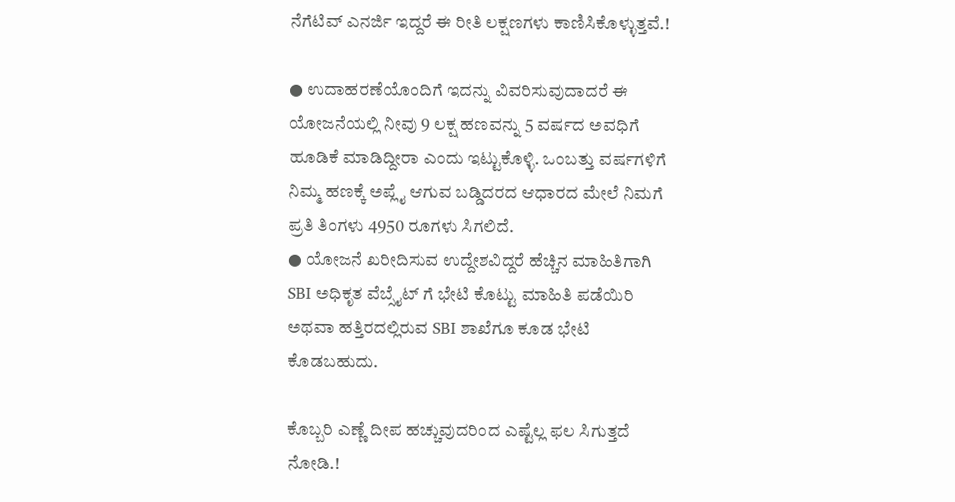ನೆಗೆಟಿವ್ ಎನರ್ಜಿ ಇದ್ದರೆ ಈ ರೀತಿ ಲಕ್ಷಣಗಳು ಕಾಣಿಸಿಕೊಳ್ಳುತ್ತವೆ.!

● ಉದಾಹರಣೆಯೊಂದಿಗೆ ಇದನ್ನು ವಿವರಿಸುವುದಾದರೆ ಈ ಯೋಜನೆಯಲ್ಲಿ ನೀವು 9 ಲಕ್ಷ ಹಣವನ್ನು 5 ವರ್ಷದ ಅವಧಿಗೆ ಹೂಡಿಕೆ ಮಾಡಿದ್ದೀರಾ ಎಂದು ಇಟ್ಟುಕೊಳ್ಳಿ. ಒಂಬತ್ತು ವರ್ಷಗಳಿಗೆ ನಿಮ್ಮ ಹಣಕ್ಕೆ ಅಪ್ಲೈ ಆಗುವ ಬಡ್ಡಿದರದ ಆಧಾರದ ಮೇಲೆ ನಿಮಗೆ ಪ್ರತಿ ತಿಂಗಳು 4950 ರೂಗಳು ಸಿಗಲಿದೆ.
● ಯೋಜನೆ ಖರೀದಿಸುವ ಉದ್ದೇಶವಿದ್ದರೆ ಹೆಚ್ಚಿನ ಮಾಹಿತಿಗಾಗಿ SBI ಅಧಿಕೃತ ವೆಬ್ಸೈಟ್ ಗೆ ಭೇಟಿ ಕೊಟ್ಟು ಮಾಹಿತಿ ಪಡೆಯಿರಿ ಅಥವಾ ಹತ್ತಿರದಲ್ಲಿರುವ SBI ಶಾಖೆಗೂ ಕೂಡ ಭೇಟಿ ಕೊಡಬಹುದು.

ಕೊಬ್ಬರಿ ಎಣ್ಣೆ ದೀಪ ಹಚ್ಚುವುದರಿಂದ ಎಷ್ಟೆಲ್ಲ ಫಲ ಸಿಗುತ್ತದೆ ನೋಡಿ.!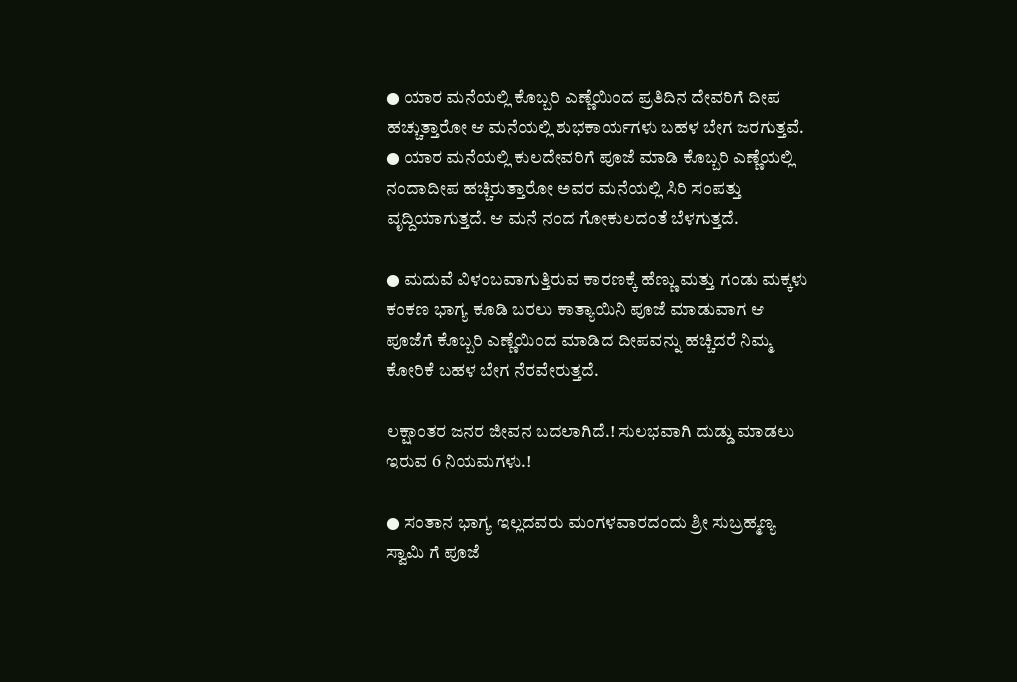● ಯಾರ ಮನೆಯಲ್ಲಿ ಕೊಬ್ಬರಿ ಎಣ್ಣೆಯಿಂದ ಪ್ರತಿದಿನ ದೇವರಿಗೆ ದೀಪ ಹಚ್ಚುತ್ತಾರೋ ಆ ಮನೆಯಲ್ಲಿ ಶುಭಕಾರ್ಯಗಳು ಬಹಳ ಬೇಗ ಜರಗುತ್ತವೆ.
● ಯಾರ ಮನೆಯಲ್ಲಿ ಕುಲದೇವರಿಗೆ ಪೂಜೆ ಮಾಡಿ ಕೊಬ್ಬರಿ ಎಣ್ಣೆಯಲ್ಲಿ ನಂದಾದೀಪ ಹಚ್ಚಿರುತ್ತಾರೋ ಅವರ ಮನೆಯಲ್ಲಿ ಸಿರಿ ಸಂಪತ್ತು ವೃದ್ದಿಯಾಗುತ್ತದೆ. ಆ ಮನೆ ನಂದ ಗೋಕುಲದಂತೆ ಬೆಳಗುತ್ತದೆ.

● ಮದುವೆ ವಿಳಂಬವಾಗುತ್ತಿರುವ ಕಾರಣಕ್ಕೆ ಹೆಣ್ಣು ಮತ್ತು ಗಂಡು ಮಕ್ಕಳು ಕಂಕಣ ಭಾಗ್ಯ ಕೂಡಿ ಬರಲು ಕಾತ್ಯಾಯಿನಿ ಪೂಜೆ ಮಾಡುವಾಗ ಆ ಪೂಜೆಗೆ ಕೊಬ್ಬರಿ ಎಣ್ಣೆಯಿಂದ ಮಾಡಿದ ದೀಪವನ್ನು ಹಚ್ಚಿದರೆ ನಿಮ್ಮ ಕೋರಿಕೆ ಬಹಳ ಬೇಗ ನೆರವೇರುತ್ತದೆ.

ಲಕ್ಷಾಂತರ ಜನರ ಜೀವನ ಬದಲಾಗಿದೆ.! ಸುಲಭವಾಗಿ ದುಡ್ಡು ಮಾಡಲು ಇರುವ 6 ನಿಯಮಗಳು.!

● ಸಂತಾನ ಭಾಗ್ಯ ಇಲ್ಲದವರು ಮಂಗಳವಾರದಂದು ಶ್ರೀ ಸುಬ್ರಹ್ಮಣ್ಯ ಸ್ವಾಮಿ ಗೆ ಪೂಜೆ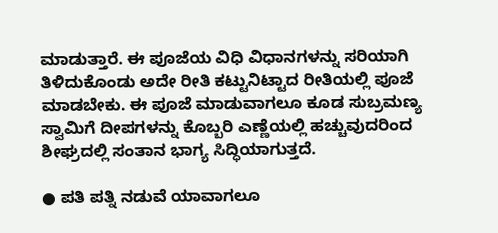ಮಾಡುತ್ತಾರೆ. ಈ ಪೂಜೆಯ ವಿಧಿ ವಿಧಾನಗಳನ್ನು ಸರಿಯಾಗಿ ತಿಳಿದುಕೊಂಡು ಅದೇ ರೀತಿ ಕಟ್ಟುನಿಟ್ಟಾದ ರೀತಿಯಲ್ಲಿ ಪೂಜೆ ಮಾಡಬೇಕು. ಈ ಪೂಜೆ ಮಾಡುವಾಗಲೂ ಕೂಡ ಸುಬ್ರಮಣ್ಯ ಸ್ವಾಮಿಗೆ ದೀಪಗಳನ್ನು ಕೊಬ್ಬರಿ ಎಣ್ಣೆಯಲ್ಲಿ ಹಚ್ಚುವುದರಿಂದ ಶೀಘ್ರದಲ್ಲಿ ಸಂತಾನ ಭಾಗ್ಯ ಸಿದ್ಧಿಯಾಗುತ್ತದೆ.

● ಪತಿ ಪತ್ನಿ ನಡುವೆ ಯಾವಾಗಲೂ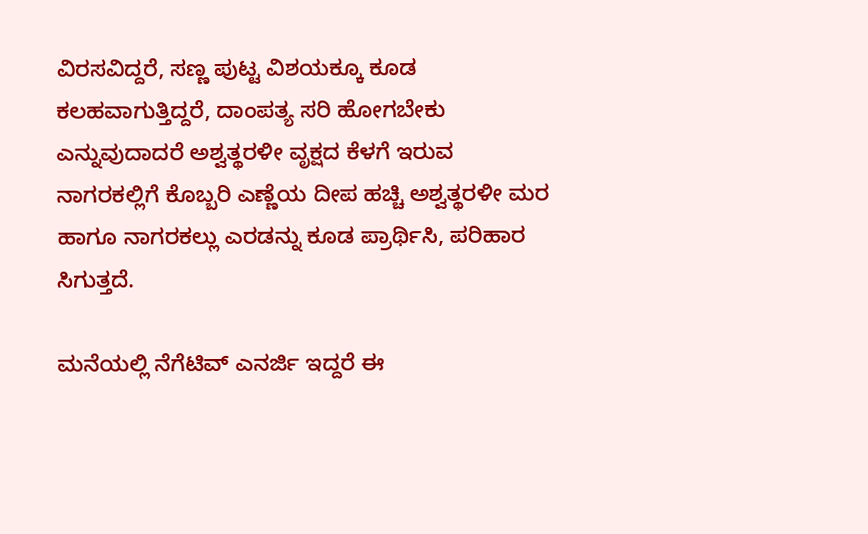ವಿರಸವಿದ್ದರೆ, ಸಣ್ಣ ಪುಟ್ಟ ವಿಶಯಕ್ಕೂ ಕೂಡ ಕಲಹವಾಗುತ್ತಿದ್ದರೆ, ದಾಂಪತ್ಯ ಸರಿ ಹೋಗಬೇಕು ಎನ್ನುವುದಾದರೆ ಅಶ್ವತ್ಥರಳೀ ವೃಕ್ಷದ ಕೆಳಗೆ ಇರುವ ನಾಗರಕಲ್ಲಿಗೆ ಕೊಬ್ಬರಿ ಎಣ್ಣೆಯ ದೀಪ ಹಚ್ಚಿ ಅಶ್ವತ್ಥರಳೀ ಮರ ಹಾಗೂ ನಾಗರಕಲ್ಲು ಎರಡನ್ನು ಕೂಡ ಪ್ರಾರ್ಥಿಸಿ, ಪರಿಹಾರ ಸಿಗುತ್ತದೆ.

ಮನೆಯಲ್ಲಿ ನೆಗೆಟಿವ್ ಎನರ್ಜಿ ಇದ್ದರೆ ಈ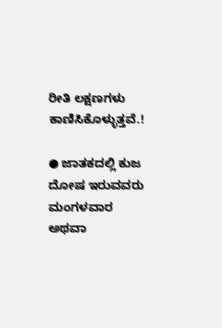ರೀತಿ ಲಕ್ಷಣಗಳು ಕಾಣಿಸಿಕೊಳ್ಳುತ್ತವೆ.!

● ಜಾತಕದಲ್ಲಿ ಕುಜ ದೋಷ ಇರುವವರು ಮಂಗಳವಾರ ಅಥವಾ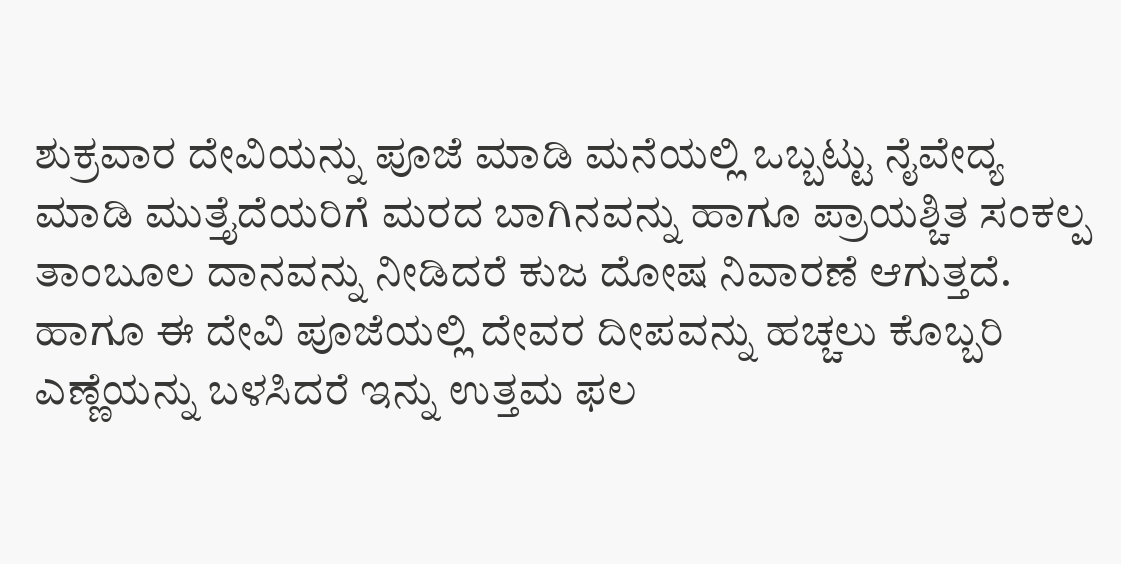ಶುಕ್ರವಾರ ದೇವಿಯನ್ನು ಪೂಜೆ ಮಾಡಿ ಮನೆಯಲ್ಲಿ ಒಬ್ಬಟ್ಟು ನೈವೇದ್ಯ ಮಾಡಿ ಮುತ್ತೈದೆಯರಿಗೆ ಮರದ ಬಾಗಿನವನ್ನು ಹಾಗೂ ಪ್ರಾಯಶ್ಚಿತ ಸಂಕಲ್ಪ ತಾಂಬೂಲ ದಾನವನ್ನು ನೀಡಿದರೆ ಕುಜ ದೋಷ ನಿವಾರಣೆ ಆಗುತ್ತದೆ. ಹಾಗೂ ಈ ದೇವಿ ಪೂಜೆಯಲ್ಲಿ ದೇವರ ದೀಪವನ್ನು ಹಚ್ಚಲು ಕೊಬ್ಬರಿ ಎಣ್ಣೆಯನ್ನು ಬಳಸಿದರೆ ಇನ್ನು ಉತ್ತಮ ಫಲ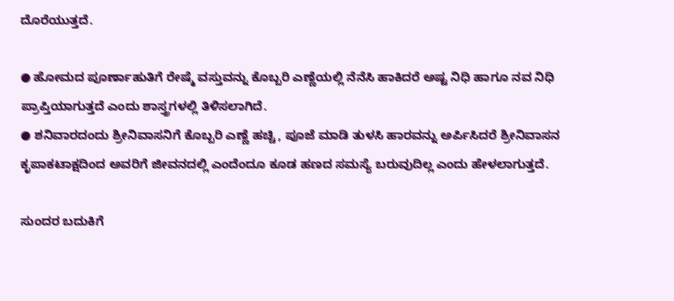ದೊರೆಯುತ್ತದೆ.

● ಹೋಮದ ಪೂರ್ಣಾಹುತಿಗೆ ರೇಷ್ಮೆ ವಸ್ತುವನ್ನು ಕೊಬ್ಬರಿ ಎಣ್ಣೆಯಲ್ಲಿ ನೆನೆಸಿ ಹಾಕಿದರೆ ಅಷ್ಟ ನಿಧಿ ಹಾಗೂ ನವ ನಿಧಿ ಪ್ರಾಪ್ತಿಯಾಗುತ್ತದೆ ಎಂದು ಶಾಸ್ತ್ರಗಳಲ್ಲಿ ತಿಳಿಸಲಾಗಿದೆ.
● ಶನಿವಾರದಂದು ಶ್ರೀನಿವಾಸನಿಗೆ ಕೊಬ್ಬರಿ ಎಣ್ಣೆ ಹಚ್ಚಿ, ಪೂಜೆ ಮಾಡಿ ತುಳಸಿ ಹಾರವನ್ನು ಅರ್ಪಿಸಿದರೆ ಶ್ರೀನಿವಾಸನ ಕೃಪಾಕಟಾಕ್ಷದಿಂದ ಅವರಿಗೆ ಜೀವನದಲ್ಲಿ ಎಂದೆಂದೂ ಕೂಡ ಹಣದ ಸಮಸ್ಯೆ ಬರುವುದಿಲ್ಲ ಎಂದು ಹೇಳಲಾಗುತ್ತದೆ.

ಸುಂದರ ಬದುಕಿಗೆ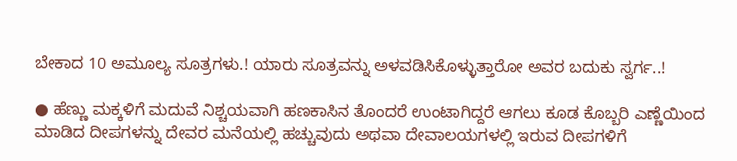ಬೇಕಾದ 10 ಅಮೂಲ್ಯ ಸೂತ್ರಗಳು.! ಯಾರು ಸೂತ್ರವನ್ನು ಅಳವಡಿಸಿಕೊಳ್ಳುತ್ತಾರೋ ಅವರ ಬದುಕು ಸ್ವರ್ಗ..!

● ಹೆಣ್ಣು ಮಕ್ಕಳಿಗೆ ಮದುವೆ ನಿಶ್ಚಯವಾಗಿ ಹಣಕಾಸಿನ ತೊಂದರೆ ಉಂಟಾಗಿದ್ದರೆ ಆಗಲು ಕೂಡ ಕೊಬ್ಬರಿ ಎಣ್ಣೆಯಿಂದ ಮಾಡಿದ ದೀಪಗಳನ್ನು ದೇವರ ಮನೆಯಲ್ಲಿ ಹಚ್ಚುವುದು ಅಥವಾ ದೇವಾಲಯಗಳಲ್ಲಿ ಇರುವ ದೀಪಗಳಿಗೆ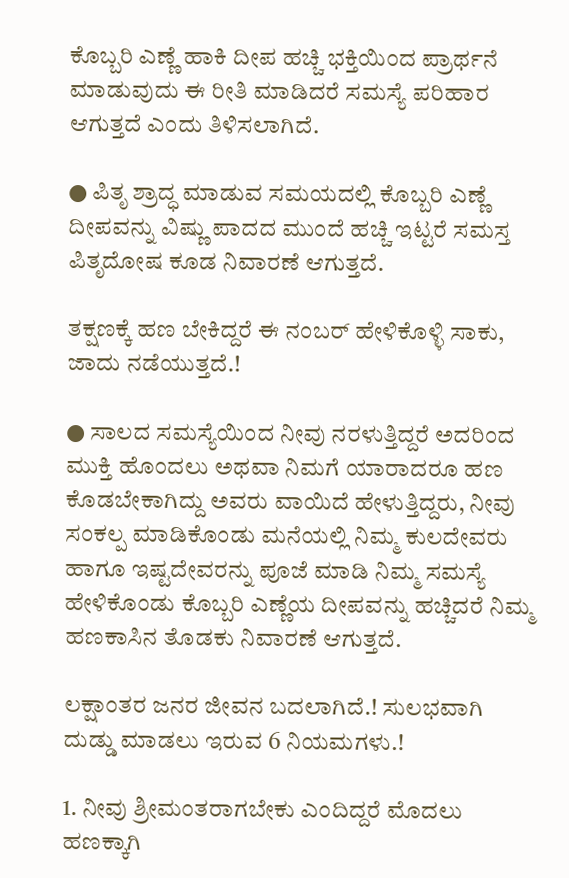ಕೊಬ್ಬರಿ ಎಣ್ಣೆ ಹಾಕಿ ದೀಪ ಹಚ್ಚಿ ಭಕ್ತಿಯಿಂದ ಪ್ರಾರ್ಥನೆ ಮಾಡುವುದು ಈ ರೀತಿ ಮಾಡಿದರೆ ಸಮಸ್ಯೆ ಪರಿಹಾರ ಆಗುತ್ತದೆ ಎಂದು ತಿಳಿಸಲಾಗಿದೆ.

● ಪಿತೃ ಶ್ರಾದ್ಧ ಮಾಡುವ ಸಮಯದಲ್ಲಿ ಕೊಬ್ಬರಿ ಎಣ್ಣೆ ದೀಪವನ್ನು ವಿಷ್ಣು ಪಾದದ ಮುಂದೆ ಹಚ್ಚಿ ಇಟ್ಟರೆ ಸಮಸ್ತ ಪಿತೃದೋಷ ಕೂಡ ನಿವಾರಣೆ ಆಗುತ್ತದೆ.

ತಕ್ಷಣಕ್ಕೆ ಹಣ ಬೇಕಿದ್ದರೆ ಈ ನಂಬರ್ ಹೇಳಿಕೊಳ್ಳಿ ಸಾಕು, ಜಾದು ನಡೆಯುತ್ತದೆ.!

● ಸಾಲದ ಸಮಸ್ಯೆಯಿಂದ ನೀವು ನರಳುತ್ತಿದ್ದರೆ ಅದರಿಂದ ಮುಕ್ತಿ ಹೊಂದಲು ಅಥವಾ ನಿಮಗೆ ಯಾರಾದರೂ ಹಣ ಕೊಡಬೇಕಾಗಿದ್ದು ಅವರು ವಾಯಿದೆ ಹೇಳುತ್ತಿದ್ದರು, ನೀವು ಸಂಕಲ್ಪ ಮಾಡಿಕೊಂಡು ಮನೆಯಲ್ಲಿ ನಿಮ್ಮ ಕುಲದೇವರು ಹಾಗೂ ಇಷ್ಟದೇವರನ್ನು ಪೂಜೆ ಮಾಡಿ ನಿಮ್ಮ ಸಮಸ್ಯೆ ಹೇಳಿಕೊಂಡು ಕೊಬ್ಬರಿ ಎಣ್ಣೆಯ ದೀಪವನ್ನು ಹಚ್ಚಿದರೆ ನಿಮ್ಮ ಹಣಕಾಸಿನ ತೊಡಕು ನಿವಾರಣೆ ಆಗುತ್ತದೆ.

ಲಕ್ಷಾಂತರ ಜನರ ಜೀವನ ಬದಲಾಗಿದೆ.! ಸುಲಭವಾಗಿ ದುಡ್ಡು ಮಾಡಲು ಇರುವ 6 ನಿಯಮಗಳು.!

1. ನೀವು ಶ್ರೀಮಂತರಾಗಬೇಕು ಎಂದಿದ್ದರೆ ಮೊದಲು ಹಣಕ್ಕಾಗಿ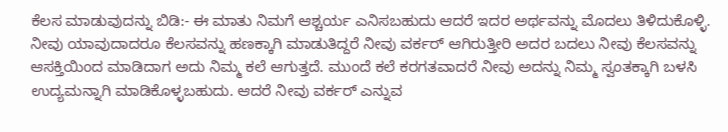ಕೆಲಸ ಮಾಡುವುದನ್ನು ಬಿಡಿ:- ಈ ಮಾತು ನಿಮಗೆ ಆಶ್ಚರ್ಯ ಎನಿಸಬಹುದು ಆದರೆ ಇದರ ಅರ್ಥವನ್ನು ಮೊದಲು ತಿಳಿದುಕೊಳ್ಳಿ. ನೀವು ಯಾವುದಾದರೂ ಕೆಲಸವನ್ನು ಹಣಕ್ಕಾಗಿ ಮಾಡುತಿದ್ದರೆ ನೀವು ವರ್ಕರ್ ಆಗಿರುತ್ತೀರಿ ಅದರ ಬದಲು ನೀವು ಕೆಲಸವನ್ನು ಆಸಕ್ತಿಯಿಂದ ಮಾಡಿದಾಗ ಅದು ನಿಮ್ಮ ಕಲೆ ಆಗುತ್ತದೆ. ಮುಂದೆ ಕಲೆ ಕರಗತವಾದರೆ ನೀವು ಅದನ್ನು ನಿಮ್ಮ ಸ್ವಂತಕ್ಕಾಗಿ ಬಳಸಿ ಉದ್ಯಮನ್ನಾಗಿ ಮಾಡಿಕೊಳ್ಳಬಹುದು. ಆದರೆ ನೀವು ವರ್ಕರ್ ಎನ್ನುವ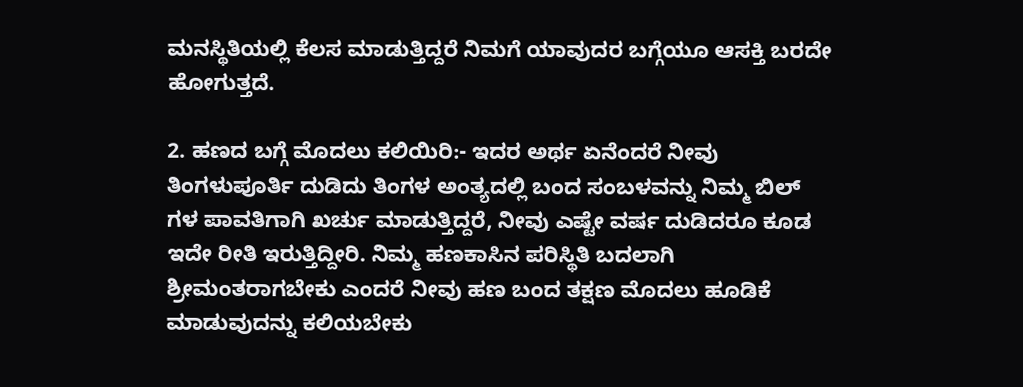ಮನಸ್ಥಿತಿಯಲ್ಲಿ ಕೆಲಸ ಮಾಡುತ್ತಿದ್ದರೆ ನಿಮಗೆ ಯಾವುದರ ಬಗ್ಗೆಯೂ ಆಸಕ್ತಿ ಬರದೇ ಹೋಗುತ್ತದೆ.

2. ಹಣದ ಬಗ್ಗೆ ಮೊದಲು ಕಲಿಯಿರಿ:- ಇದರ ಅರ್ಥ ಏನೆಂದರೆ ನೀವು ತಿಂಗಳುಪೂರ್ತಿ ದುಡಿದು ತಿಂಗಳ ಅಂತ್ಯದಲ್ಲಿ ಬಂದ ಸಂಬಳವನ್ನು ನಿಮ್ಮ ಬಿಲ್ ಗಳ ಪಾವತಿಗಾಗಿ ಖರ್ಚು ಮಾಡುತ್ತಿದ್ದರೆ, ನೀವು ಎಷ್ಟೇ ವರ್ಷ ದುಡಿದರೂ ಕೂಡ ಇದೇ ರೀತಿ ಇರುತ್ತಿದ್ದೀರಿ. ನಿಮ್ಮ ಹಣಕಾಸಿನ ಪರಿಸ್ಥಿತಿ ಬದಲಾಗಿ ಶ್ರೀಮಂತರಾಗಬೇಕು ಎಂದರೆ ನೀವು ಹಣ ಬಂದ ತಕ್ಷಣ ಮೊದಲು ಹೂಡಿಕೆ ಮಾಡುವುದನ್ನು ಕಲಿಯಬೇಕು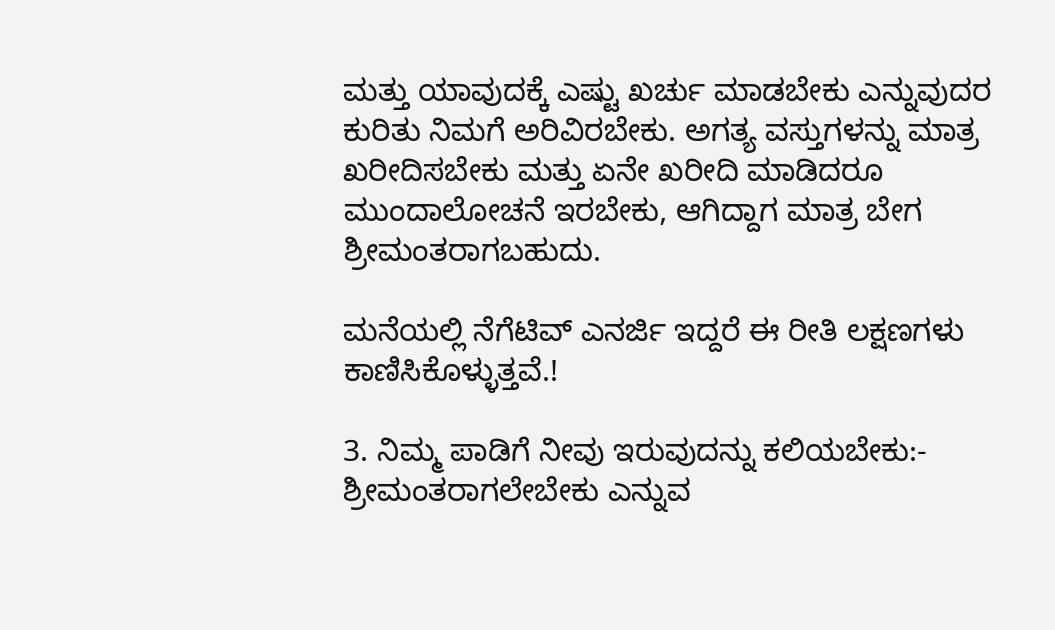ಮತ್ತು ಯಾವುದಕ್ಕೆ ಎಷ್ಟು ಖರ್ಚು ಮಾಡಬೇಕು ಎನ್ನುವುದರ ಕುರಿತು ನಿಮಗೆ ಅರಿವಿರಬೇಕು. ಅಗತ್ಯ ವಸ್ತುಗಳನ್ನು ಮಾತ್ರ ಖರೀದಿಸಬೇಕು ಮತ್ತು ಏನೇ ಖರೀದಿ ಮಾಡಿದರೂ ಮುಂದಾಲೋಚನೆ ಇರಬೇಕು, ಆಗಿದ್ದಾಗ ಮಾತ್ರ ಬೇಗ ಶ್ರೀಮಂತರಾಗಬಹುದು.

ಮನೆಯಲ್ಲಿ ನೆಗೆಟಿವ್ ಎನರ್ಜಿ ಇದ್ದರೆ ಈ ರೀತಿ ಲಕ್ಷಣಗಳು ಕಾಣಿಸಿಕೊಳ್ಳುತ್ತವೆ.!

3. ನಿಮ್ಮ ಪಾಡಿಗೆ ನೀವು ಇರುವುದನ್ನು ಕಲಿಯಬೇಕು:- ಶ್ರೀಮಂತರಾಗಲೇಬೇಕು ಎನ್ನುವ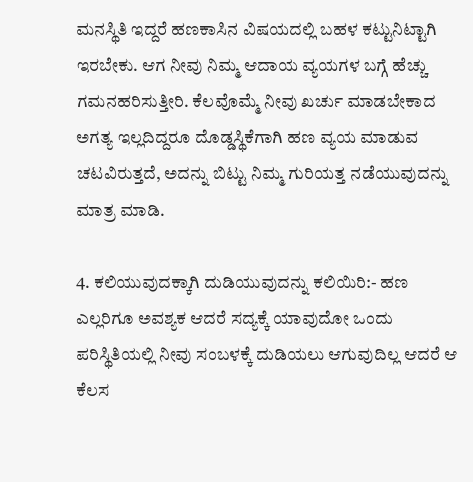ಮನಸ್ಥಿತಿ ಇದ್ದರೆ ಹಣಕಾಸಿನ ವಿಷಯದಲ್ಲಿ ಬಹಳ ಕಟ್ಟುನಿಟ್ಟಾಗಿ ಇರಬೇಕು. ಆಗ ನೀವು ನಿಮ್ಮ ಆದಾಯ ವ್ಯಯಗಳ ಬಗ್ಗೆ ಹೆಚ್ಚು ಗಮನಹರಿಸುತ್ತೀರಿ. ಕೆಲವೊಮ್ಮೆ ನೀವು ಖರ್ಚು ಮಾಡಬೇಕಾದ ಅಗತ್ಯ ಇಲ್ಲದಿದ್ದರೂ ದೊಡ್ಡಸ್ಥಿಕೆಗಾಗಿ ಹಣ ವ್ಯಯ ಮಾಡುವ ಚಟವಿರುತ್ತದೆ, ಅದನ್ನು ಬಿಟ್ಟು ನಿಮ್ಮ ಗುರಿಯತ್ತ ನಡೆಯುವುದನ್ನು ಮಾತ್ರ ಮಾಡಿ.

4. ಕಲಿಯುವುದಕ್ಕಾಗಿ ದುಡಿಯುವುದನ್ನು ಕಲಿಯಿರಿ:- ಹಣ ಎಲ್ಲರಿಗೂ ಅವಶ್ಯಕ ಆದರೆ ಸದ್ಯಕ್ಕೆ ಯಾವುದೋ ಒಂದು ಪರಿಸ್ಥಿತಿಯಲ್ಲಿ ನೀವು ಸಂಬಳಕ್ಕೆ ದುಡಿಯಲು ಆಗುವುದಿಲ್ಲ ಆದರೆ ಆ ಕೆಲಸ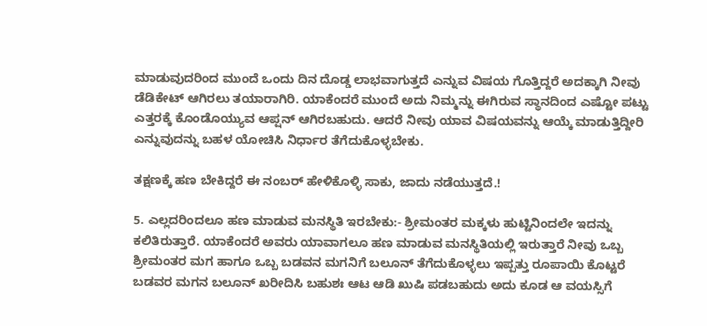ಮಾಡುವುದರಿಂದ ಮುಂದೆ ಒಂದು ದಿನ ದೊಡ್ಡ ಲಾಭವಾಗುತ್ತದೆ ಎನ್ನುವ ವಿಷಯ ಗೊತ್ತಿದ್ದರೆ ಅದಕ್ಕಾಗಿ ನೀವು ಡೆಡಿಕೇಟ್ ಆಗಿರಲು ತಯಾರಾಗಿರಿ. ಯಾಕೆಂದರೆ ಮುಂದೆ ಅದು ನಿಮ್ಮನ್ನು ಈಗಿರುವ ಸ್ಥಾನದಿಂದ ಎಷ್ಟೋ ಪಟ್ಟು ಎತ್ತರಕ್ಕೆ ಕೊಂಡೊಯ್ಯುವ ಆಪ್ಷನ್ ಆಗಿರಬಹುದು. ಆದರೆ ನೀವು ಯಾವ ವಿಷಯವನ್ನು ಆಯ್ಕೆ ಮಾಡುತ್ತಿದ್ದೀರಿ ಎನ್ನುವುದನ್ನು ಬಹಳ ಯೋಚಿಸಿ ನಿರ್ಧಾರ ತೆಗೆದುಕೊಳ್ಳಬೇಕು.

ತಕ್ಷಣಕ್ಕೆ ಹಣ ಬೇಕಿದ್ದರೆ ಈ ನಂಬರ್ ಹೇಳಿಕೊಳ್ಳಿ ಸಾಕು, ಜಾದು ನಡೆಯುತ್ತದೆ.!

5. ಎಲ್ಲದರಿಂದಲೂ ಹಣ ಮಾಡುವ ಮನಸ್ಥಿತಿ ಇರಬೇಕು:- ಶ್ರೀಮಂತರ ಮಕ್ಕಳು ಹುಟ್ಟಿನಿಂದಲೇ ಇದನ್ನು ಕಲಿತಿರುತ್ತಾರೆ. ಯಾಕೆಂದರೆ ಅವರು ಯಾವಾಗಲೂ ಹಣ ಮಾಡುವ ಮನಸ್ಥಿತಿಯಲ್ಲಿ ಇರುತ್ತಾರೆ ನೀವು ಒಬ್ಬ ಶ್ರೀಮಂತರ ಮಗ ಹಾಗೂ ಒಬ್ಬ ಬಡವನ ಮಗನಿಗೆ ಬಲೂನ್ ತೆಗೆದುಕೊಳ್ಳಲು ಇಪ್ಪತ್ತು ರೂಪಾಯಿ ಕೊಟ್ಟರೆ ಬಡವರ ಮಗನ ಬಲೂನ್ ಖರೀದಿಸಿ ಬಹುಶಃ ಆಟ ಆಡಿ ಖುಷಿ ಪಡಬಹುದು ಅದು ಕೂಡ ಆ ವಯಸ್ಸಿಗೆ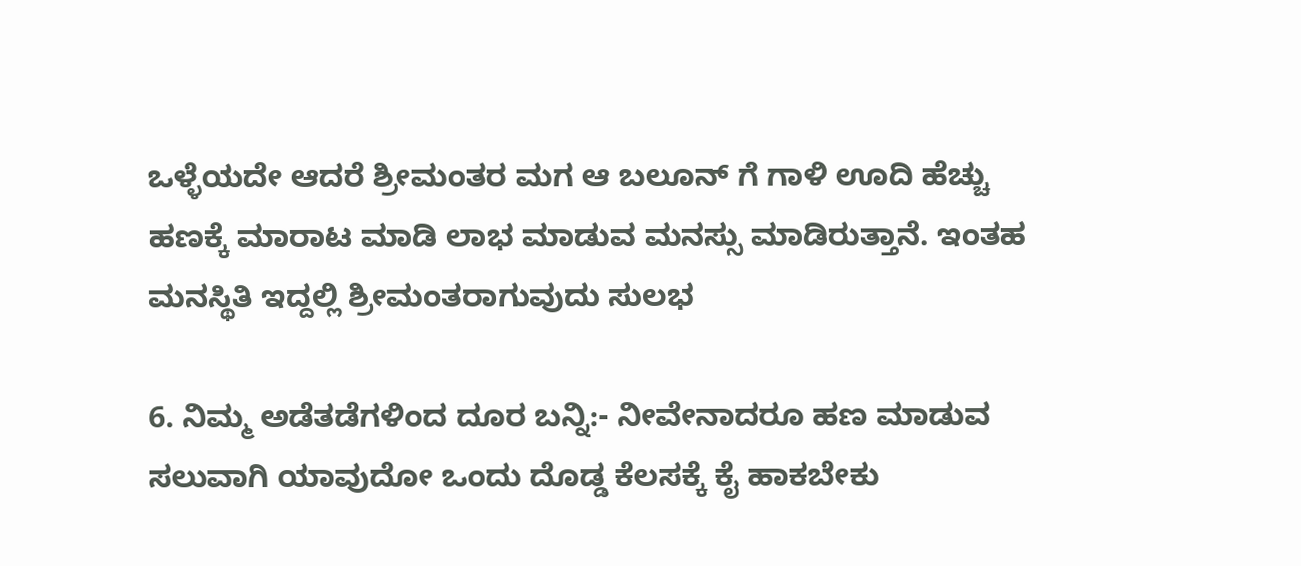ಒಳ್ಳೆಯದೇ ಆದರೆ ಶ್ರೀಮಂತರ ಮಗ ಆ ಬಲೂನ್ ಗೆ ಗಾಳಿ ಊದಿ ಹೆಚ್ಚು ಹಣಕ್ಕೆ ಮಾರಾಟ ಮಾಡಿ ಲಾಭ ಮಾಡುವ ಮನಸ್ಸು ಮಾಡಿರುತ್ತಾನೆ. ಇಂತಹ ಮನಸ್ಥಿತಿ ಇದ್ದಲ್ಲಿ ಶ್ರೀಮಂತರಾಗುವುದು ಸುಲಭ

6. ನಿಮ್ಮ ಅಡೆತಡೆಗಳಿಂದ ದೂರ ಬನ್ನಿ:- ನೀವೇನಾದರೂ ಹಣ ಮಾಡುವ ಸಲುವಾಗಿ ಯಾವುದೋ ಒಂದು ದೊಡ್ಡ ಕೆಲಸಕ್ಕೆ ಕೈ ಹಾಕಬೇಕು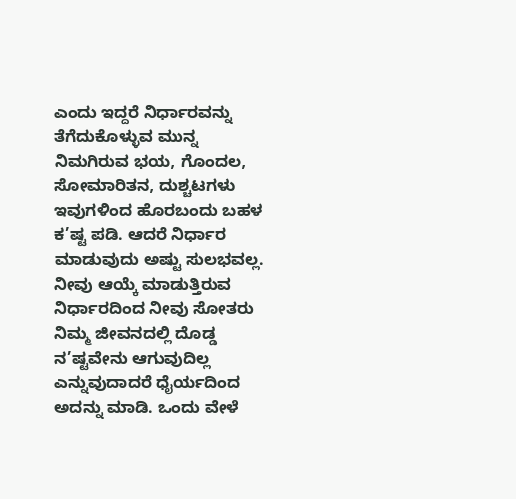ಎಂದು ಇದ್ದರೆ ನಿರ್ಧಾರವನ್ನು ತೆಗೆದುಕೊಳ್ಳುವ ಮುನ್ನ ನಿಮಗಿರುವ ಭಯ, ಗೊಂದಲ, ಸೋಮಾರಿತನ, ದುಶ್ಚಟಗಳು ಇವುಗಳಿಂದ ಹೊರಬಂದು ಬಹಳ ಕ’ಷ್ಟ ಪಡಿ. ಆದರೆ ನಿರ್ಧಾರ ಮಾಡುವುದು ಅಷ್ಟು ಸುಲಭವಲ್ಲ. ನೀವು ಆಯ್ಕೆ ಮಾಡುತ್ತಿರುವ ನಿರ್ಧಾರದಿಂದ ನೀವು ಸೋತರು ನಿಮ್ಮ ಜೀವನದಲ್ಲಿ ದೊಡ್ಡ ನ’ಷ್ಟವೇನು ಆಗುವುದಿಲ್ಲ ಎನ್ನುವುದಾದರೆ ಧೈರ್ಯದಿಂದ ಅದನ್ನು ಮಾಡಿ. ಒಂದು ವೇಳೆ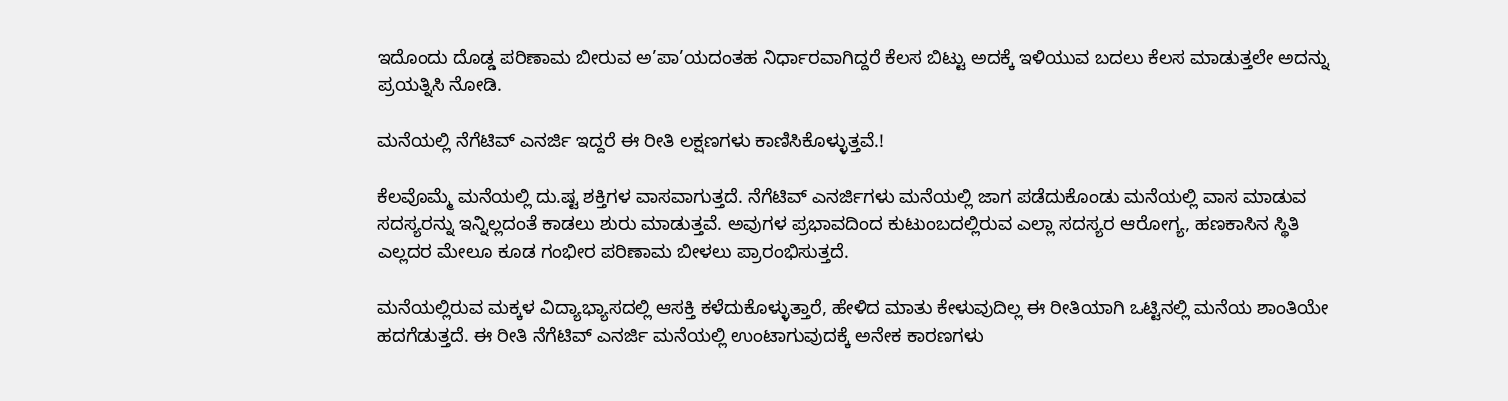ಇದೊಂದು ದೊಡ್ಡ ಪರಿಣಾಮ ಬೀರುವ ಅ’ಪಾ’ಯದಂತಹ ನಿರ್ಧಾರವಾಗಿದ್ದರೆ ಕೆಲಸ ಬಿಟ್ಟು ಅದಕ್ಕೆ ಇಳಿಯುವ ಬದಲು ಕೆಲಸ ಮಾಡುತ್ತಲೇ ಅದನ್ನು ಪ್ರಯತ್ನಿಸಿ ನೋಡಿ.

ಮನೆಯಲ್ಲಿ ನೆಗೆಟಿವ್ ಎನರ್ಜಿ ಇದ್ದರೆ ಈ ರೀತಿ ಲಕ್ಷಣಗಳು ಕಾಣಿಸಿಕೊಳ್ಳುತ್ತವೆ.!

ಕೆಲವೊಮ್ಮೆ ಮನೆಯಲ್ಲಿ ದು.ಷ್ಟ ಶಕ್ತಿಗಳ ವಾಸವಾಗುತ್ತದೆ. ನೆಗೆಟಿವ್ ಎನರ್ಜಿಗಳು ಮನೆಯಲ್ಲಿ ಜಾಗ ಪಡೆದುಕೊಂಡು ಮನೆಯಲ್ಲಿ ವಾಸ ಮಾಡುವ ಸದಸ್ಯರನ್ನು ಇನ್ನಿಲ್ಲದಂತೆ ಕಾಡಲು ಶುರು ಮಾಡುತ್ತವೆ. ಅವುಗಳ ಪ್ರಭಾವದಿಂದ ಕುಟುಂಬದಲ್ಲಿರುವ ಎಲ್ಲಾ ಸದಸ್ಯರ ಆರೋಗ್ಯ, ಹಣಕಾಸಿನ ಸ್ಥಿತಿ ಎಲ್ಲದರ ಮೇಲೂ ಕೂಡ ಗಂಭೀರ ಪರಿಣಾಮ ಬೀಳಲು ಪ್ರಾರಂಭಿಸುತ್ತದೆ.

ಮನೆಯಲ್ಲಿರುವ ಮಕ್ಕಳ ವಿದ್ಯಾಭ್ಯಾಸದಲ್ಲಿ ಆಸಕ್ತಿ ಕಳೆದುಕೊಳ್ಳುತ್ತಾರೆ, ಹೇಳಿದ ಮಾತು ಕೇಳುವುದಿಲ್ಲ ಈ ರೀತಿಯಾಗಿ ಒಟ್ಟಿನಲ್ಲಿ ಮನೆಯ ಶಾಂತಿಯೇ ಹದಗೆಡುತ್ತದೆ. ಈ ರೀತಿ ನೆಗೆಟಿವ್ ಎನರ್ಜಿ ಮನೆಯಲ್ಲಿ ಉಂಟಾಗುವುದಕ್ಕೆ ಅನೇಕ ಕಾರಣಗಳು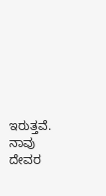ಇರುತ್ತವೆ. ನಾವು ದೇವರ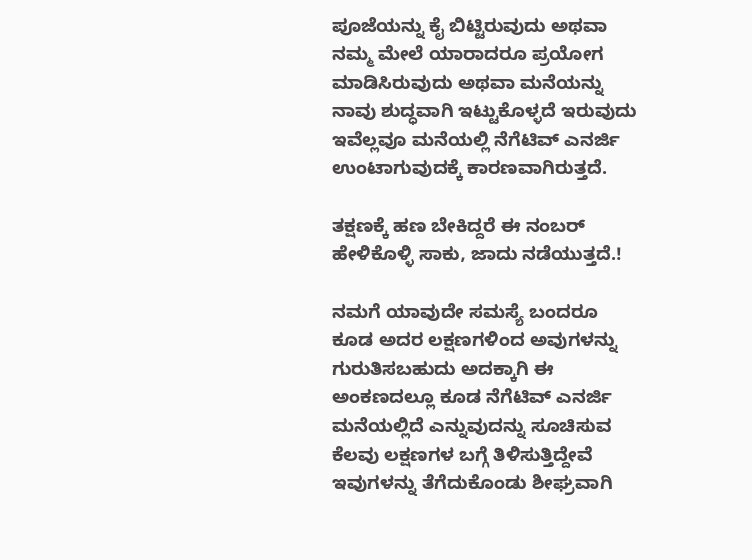ಪೂಜೆಯನ್ನು ಕೈ ಬಿಟ್ಟಿರುವುದು ಅಥವಾ ನಮ್ಮ ಮೇಲೆ ಯಾರಾದರೂ ಪ್ರಯೋಗ ಮಾಡಿಸಿರುವುದು ಅಥವಾ ಮನೆಯನ್ನು ನಾವು ಶುದ್ಧವಾಗಿ ಇಟ್ಟುಕೊಳ್ಳದೆ ಇರುವುದು ಇವೆಲ್ಲವೂ ಮನೆಯಲ್ಲಿ ನೆಗೆಟಿವ್ ಎನರ್ಜಿ ಉಂಟಾಗುವುದಕ್ಕೆ ಕಾರಣವಾಗಿರುತ್ತದೆ.

ತಕ್ಷಣಕ್ಕೆ ಹಣ ಬೇಕಿದ್ದರೆ ಈ ನಂಬರ್ ಹೇಳಿಕೊಳ್ಳಿ ಸಾಕು, ಜಾದು ನಡೆಯುತ್ತದೆ.!

ನಮಗೆ ಯಾವುದೇ ಸಮಸ್ಯೆ ಬಂದರೂ ಕೂಡ ಅದರ ಲಕ್ಷಣಗಳಿಂದ ಅವುಗಳನ್ನು ಗುರುತಿಸಬಹುದು ಅದಕ್ಕಾಗಿ ಈ ಅಂಕಣದಲ್ಲೂ ಕೂಡ ನೆಗೆಟಿವ್ ಎನರ್ಜಿ ಮನೆಯಲ್ಲಿದೆ ಎನ್ನುವುದನ್ನು ಸೂಚಿಸುವ ಕೆಲವು ಲಕ್ಷಣಗಳ ಬಗ್ಗೆ ತಿಳಿಸುತ್ತಿದ್ದೇವೆ ಇವುಗಳನ್ನು ತೆಗೆದುಕೊಂಡು ಶೀಘ್ರವಾಗಿ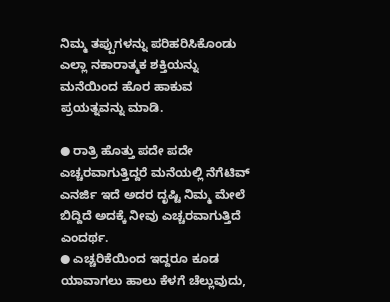ನಿಮ್ಮ ತಪ್ಪುಗಳನ್ನು ಪರಿಹರಿಸಿಕೊಂಡು ಎಲ್ಲಾ ನಕಾರಾತ್ಮಕ ಶಕ್ತಿಯನ್ನು ಮನೆಯಿಂದ ಹೊರ ಹಾಕುವ ಪ್ರಯತ್ನವನ್ನು ಮಾಡಿ.

● ರಾತ್ರಿ ಹೊತ್ತು ಪದೇ ಪದೇ ಎಚ್ಚರವಾಗುತ್ತಿದ್ದರೆ ಮನೆಯಲ್ಲಿ ನೆಗೆಟಿವ್ ಎನರ್ಜಿ ಇದೆ ಅದರ ದೃಷ್ಟಿ ನಿಮ್ಮ ಮೇಲೆ ಬಿದ್ದಿದೆ ಅದಕ್ಕೆ ನೀವು ಎಚ್ಚರವಾಗುತ್ತಿದೆ ಎಂದರ್ಥ.
● ಎಚ್ಚರಿಕೆಯಿಂದ ಇದ್ದರೂ ಕೂಡ ಯಾವಾಗಲು ಹಾಲು ಕೆಳಗೆ ಚೆಲ್ಲುವುದು,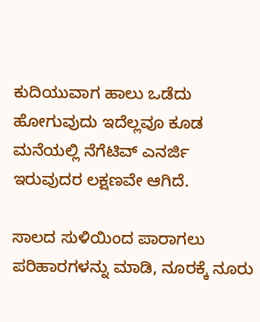ಕುದಿಯುವಾಗ ಹಾಲು ಒಡೆದು ಹೋಗುವುದು ಇದೆಲ್ಲವೂ ಕೂಡ ಮನೆಯಲ್ಲಿ ನೆಗೆಟಿವ್ ಎನರ್ಜಿ ಇರುವುದರ ಲಕ್ಷಣವೇ ಆಗಿದೆ.

ಸಾಲದ ಸುಳಿಯಿಂದ ಪಾರಾಗಲು ಪರಿಹಾರಗಳನ್ನು ಮಾಡಿ, ನೂರಕ್ಕೆ ನೂರು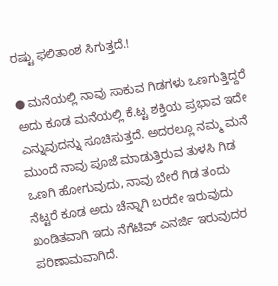ರಷ್ಟು ಫಲಿತಾಂಶ ಸಿಗುತ್ತದೆ.!

● ಮನೆಯಲ್ಲಿ ನಾವು ಸಾಕುವ ಗಿಡಗಳು ಒಣಗುತ್ತಿದ್ದರೆ ಅದು ಕೂಡ ಮನೆಯಲ್ಲಿ ಕೆ‌.ಟ್ಟ ಶಕ್ತಿಯ ಪ್ರಭಾವ ಇದೇ ಎನ್ನುವುದನ್ನು ಸೂಚಿಸುತ್ತದೆ. ಅದರಲ್ಲೂ ನಮ್ಮ ಮನೆ ಮುಂದೆ ನಾವು ಪೂಜೆ ಮಾಡುತ್ತಿರುವ ತುಳಸಿ ಗಿಡ ಒಣಗಿ ಹೋಗುವುದು, ನಾವು ಬೇರೆ ಗಿಡ ತಂದು ನೆಟ್ಟರೆ ಕೂಡ ಅದು ಚೆನ್ನಾಗಿ ಬರದೇ ಇರುವುದು ಖಂಡಿತವಾಗಿ ಇದು ನೆಗೆಟಿವ್ ಎನರ್ಜಿ ಇರುವುದರ ಪರಿಣಾಮವಾಗಿದೆ.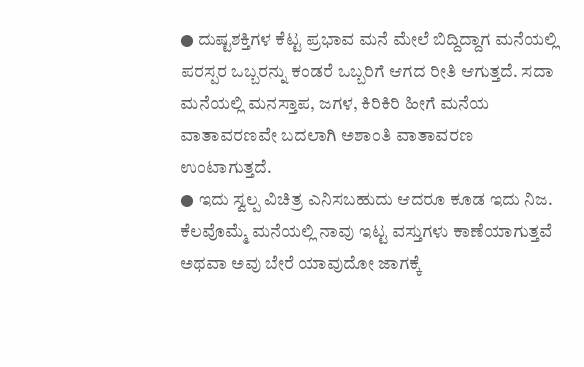● ದುಷ್ಟಶಕ್ತಿಗಳ ಕೆಟ್ಟ ಪ್ರಭಾವ ಮನೆ ಮೇಲೆ ಬಿದ್ದಿದ್ದಾಗ ಮನೆಯಲ್ಲಿ ಪರಸ್ಪರ ಒಬ್ಬರನ್ನು ಕಂಡರೆ ಒಬ್ಬರಿಗೆ ಆಗದ ರೀತಿ ಆಗುತ್ತದೆ. ಸದಾ ಮನೆಯಲ್ಲಿ ಮನಸ್ತಾಪ, ಜಗಳ, ಕಿರಿಕಿರಿ ಹೀಗೆ ಮನೆಯ ವಾತಾವರಣವೇ ಬದಲಾಗಿ ಅಶಾಂತಿ ವಾತಾವರಣ ಉಂಟಾಗುತ್ತದೆ.
● ಇದು ಸ್ವಲ್ಪ ವಿಚಿತ್ರ ಎನಿಸಬಹುದು ಆದರೂ ಕೂಡ ಇದು ನಿಜ. ಕೆಲವೊಮ್ಮೆ ಮನೆಯಲ್ಲಿ ನಾವು ಇಟ್ಟ ವಸ್ತುಗಳು ಕಾಣೆಯಾಗುತ್ತವೆ ಅಥವಾ ಅವು ಬೇರೆ ಯಾವುದೋ ಜಾಗಕ್ಕೆ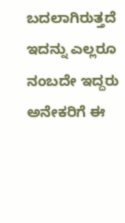ಬದಲಾಗಿರುತ್ತದೆ ಇದನ್ನು ಎಲ್ಲರೂ ನಂಬದೇ ಇದ್ದರು ಅನೇಕರಿಗೆ ಈ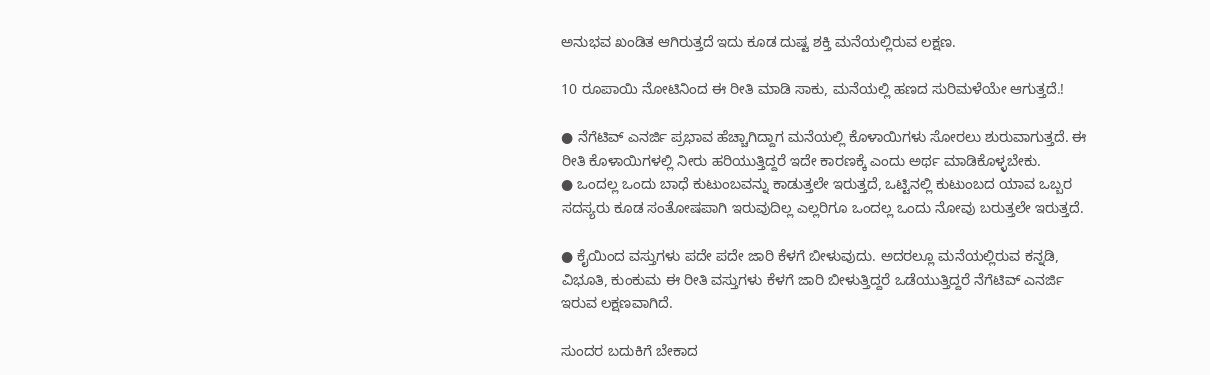ಅನುಭವ ಖಂಡಿತ ಆಗಿರುತ್ತದೆ ಇದು ಕೂಡ ದುಷ್ಟ ಶಕ್ತಿ ಮನೆಯಲ್ಲಿರುವ ಲಕ್ಷಣ.

10 ರೂಪಾಯಿ ನೋಟಿನಿಂದ ಈ ರೀತಿ ಮಾಡಿ ಸಾಕು, ಮನೆಯಲ್ಲಿ ಹಣದ ಸುರಿಮಳೆಯೇ ಆಗುತ್ತದೆ.!

● ನೆಗೆಟಿವ್ ಎನರ್ಜಿ ಪ್ರಭಾವ ಹೆಚ್ಚಾಗಿದ್ದಾಗ ಮನೆಯಲ್ಲಿ ಕೊಳಾಯಿಗಳು ಸೋರಲು ಶುರುವಾಗುತ್ತದೆ. ಈ ರೀತಿ ಕೊಳಾಯಿಗಳಲ್ಲಿ ನೀರು ಹರಿಯುತ್ತಿದ್ದರೆ ಇದೇ ಕಾರಣಕ್ಕೆ ಎಂದು ಅರ್ಥ ಮಾಡಿಕೊಳ್ಳಬೇಕು.
● ಒಂದಲ್ಲ ಒಂದು ಬಾಧೆ ಕುಟುಂಬವನ್ನು ಕಾಡುತ್ತಲೇ ಇರುತ್ತದೆ, ಒಟ್ಟಿನಲ್ಲಿ ಕುಟುಂಬದ ಯಾವ ಒಬ್ಬರ ಸದಸ್ಯರು ಕೂಡ ಸಂತೋಷಪಾಗಿ ಇರುವುದಿಲ್ಲ ಎಲ್ಲರಿಗೂ ಒಂದಲ್ಲ ಒಂದು ನೋವು ಬರುತ್ತಲೇ ಇರುತ್ತದೆ.

● ಕೈಯಿಂದ ವಸ್ತುಗಳು ಪದೇ ಪದೇ ಜಾರಿ ಕೆಳಗೆ ಬೀಳುವುದು. ಅದರಲ್ಲೂ ಮನೆಯಲ್ಲಿರುವ ಕನ್ನಡಿ, ವಿಭೂತಿ, ಕುಂಕುಮ ಈ ರೀತಿ ವಸ್ತುಗಳು ಕೆಳಗೆ ಜಾರಿ ಬೀಳುತ್ತಿದ್ದರೆ ಒಡೆಯುತ್ತಿದ್ದರೆ ನೆಗೆಟಿವ್ ಎನರ್ಜಿ ಇರುವ ಲಕ್ಷಣವಾಗಿದೆ.

ಸುಂದರ ಬದುಕಿಗೆ ಬೇಕಾದ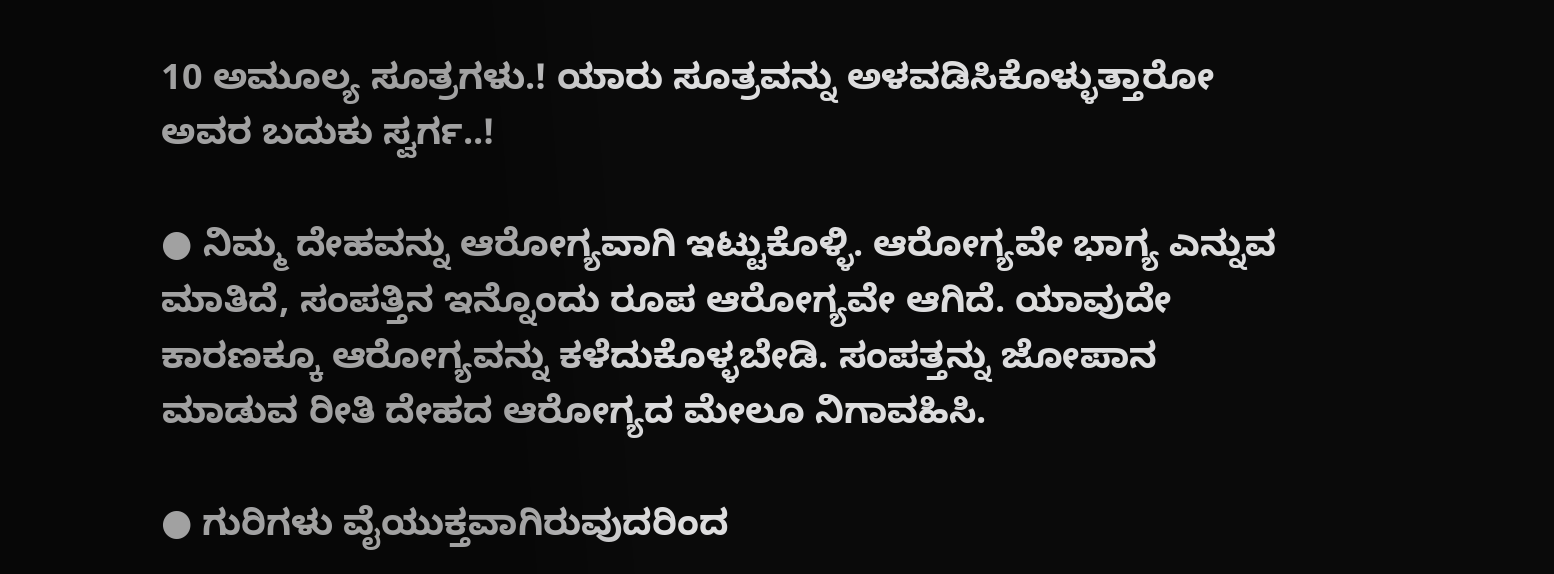10 ಅಮೂಲ್ಯ ಸೂತ್ರಗಳು.! ಯಾರು ಸೂತ್ರವನ್ನು ಅಳವಡಿಸಿಕೊಳ್ಳುತ್ತಾರೋ ಅವರ ಬದುಕು ಸ್ವರ್ಗ..!

● ನಿಮ್ಮ ದೇಹವನ್ನು ಆರೋಗ್ಯವಾಗಿ ಇಟ್ಟುಕೊಳ್ಳಿ. ಆರೋಗ್ಯವೇ ಭಾಗ್ಯ ಎನ್ನುವ ಮಾತಿದೆ, ಸಂಪತ್ತಿನ ಇನ್ನೊಂದು ರೂಪ ಆರೋಗ್ಯವೇ ಆಗಿದೆ. ಯಾವುದೇ ಕಾರಣಕ್ಕೂ ಆರೋಗ್ಯವನ್ನು ಕಳೆದುಕೊಳ್ಳಬೇಡಿ. ಸಂಪತ್ತನ್ನು ಜೋಪಾನ ಮಾಡುವ ರೀತಿ ದೇಹದ ಆರೋಗ್ಯದ ಮೇಲೂ ನಿಗಾವಹಿಸಿ.

● ಗುರಿಗಳು ವೈಯುಕ್ತವಾಗಿರುವುದರಿಂದ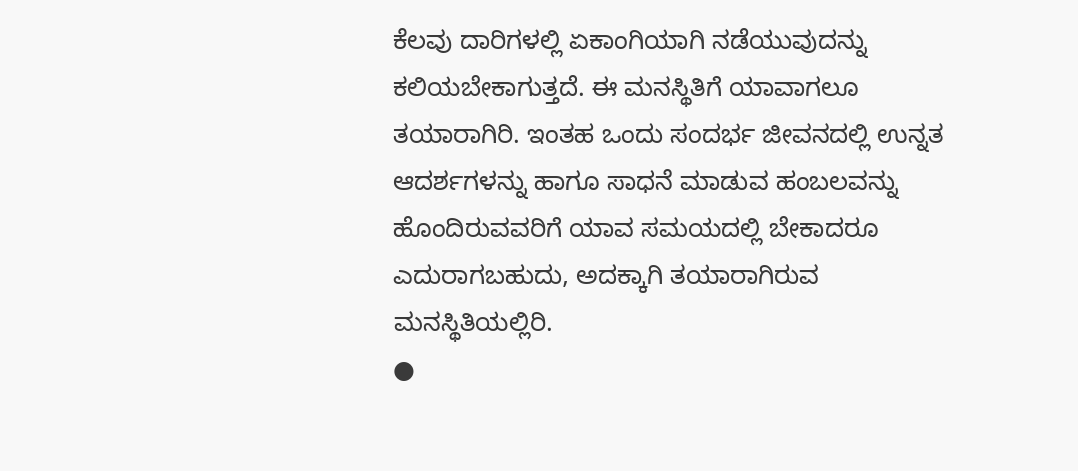ಕೆಲವು ದಾರಿಗಳಲ್ಲಿ ಏಕಾಂಗಿಯಾಗಿ ನಡೆಯುವುದನ್ನು ಕಲಿಯಬೇಕಾಗುತ್ತದೆ. ಈ ಮನಸ್ಥಿತಿಗೆ ಯಾವಾಗಲೂ ತಯಾರಾಗಿರಿ. ಇಂತಹ ಒಂದು ಸಂದರ್ಭ ಜೀವನದಲ್ಲಿ ಉನ್ನತ ಆದರ್ಶಗಳನ್ನು ಹಾಗೂ ಸಾಧನೆ ಮಾಡುವ ಹಂಬಲವನ್ನು ಹೊಂದಿರುವವರಿಗೆ ಯಾವ ಸಮಯದಲ್ಲಿ ಬೇಕಾದರೂ ಎದುರಾಗಬಹುದು, ಅದಕ್ಕಾಗಿ ತಯಾರಾಗಿರುವ ಮನಸ್ಥಿತಿಯಲ್ಲಿರಿ.
●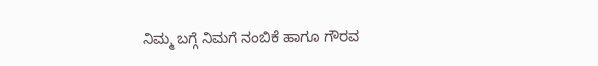ನಿಮ್ಮ ಬಗ್ಗೆ ನಿಮಗೆ ನಂಬಿಕೆ ಹಾಗೂ ಗೌರವ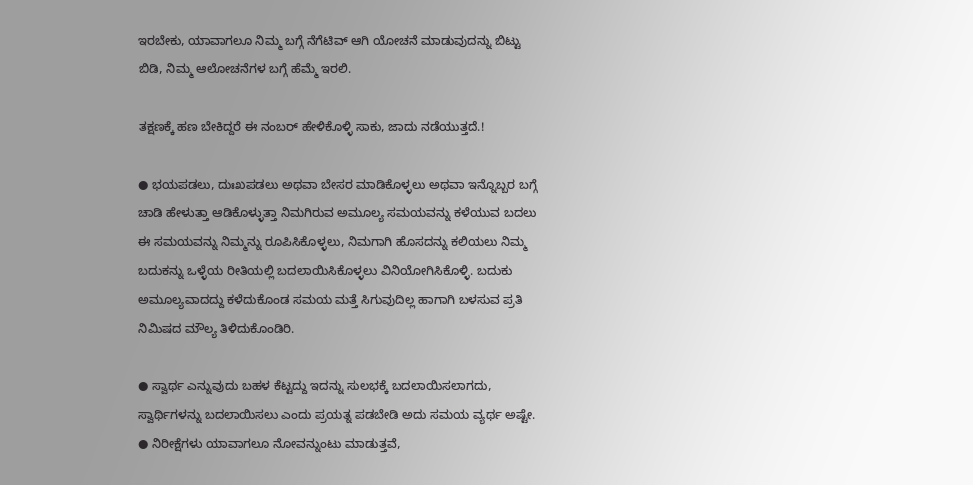ಇರಬೇಕು, ಯಾವಾಗಲೂ ನಿಮ್ಮ ಬಗ್ಗೆ ನೆಗೆಟಿವ್ ಆಗಿ ಯೋಚನೆ ಮಾಡುವುದನ್ನು ಬಿಟ್ಟು ಬಿಡಿ, ನಿಮ್ಮ ಆಲೋಚನೆಗಳ ಬಗ್ಗೆ ಹೆಮ್ಮೆ ಇರಲಿ.

ತಕ್ಷಣಕ್ಕೆ ಹಣ ಬೇಕಿದ್ದರೆ ಈ ನಂಬರ್ ಹೇಳಿಕೊಳ್ಳಿ ಸಾಕು, ಜಾದು ನಡೆಯುತ್ತದೆ.!

● ಭಯಪಡಲು, ದುಃಖಪಡಲು ಅಥವಾ ಬೇಸರ ಮಾಡಿಕೊಳ್ಳಲು ಅಥವಾ ಇನ್ನೊಬ್ಬರ ಬಗ್ಗೆ ಚಾಡಿ ಹೇಳುತ್ತಾ ಆಡಿಕೊಳ್ಳುತ್ತಾ ನಿಮಗಿರುವ ಅಮೂಲ್ಯ ಸಮಯವನ್ನು ಕಳೆಯುವ ಬದಲು ಈ ಸಮಯವನ್ನು ನಿಮ್ಮನ್ನು ರೂಪಿಸಿಕೊಳ್ಳಲು, ನಿಮಗಾಗಿ ಹೊಸದನ್ನು ಕಲಿಯಲು ನಿಮ್ಮ ಬದುಕನ್ನು ಒಳ್ಳೆಯ ರೀತಿಯಲ್ಲಿ ಬದಲಾಯಿಸಿಕೊಳ್ಳಲು ವಿನಿಯೋಗಿಸಿಕೊಳ್ಳಿ. ಬದುಕು ಅಮೂಲ್ಯವಾದದ್ದು ಕಳೆದುಕೊಂಡ ಸಮಯ ಮತ್ತೆ ಸಿಗುವುದಿಲ್ಲ ಹಾಗಾಗಿ ಬಳಸುವ ಪ್ರತಿ ನಿಮಿಷದ ಮೌಲ್ಯ ತಿಳಿದುಕೊಂಡಿರಿ.

● ಸ್ವಾರ್ಥ ಎನ್ನುವುದು ಬಹಳ ಕೆಟ್ಟದ್ದು ಇದನ್ನು ಸುಲಭಕ್ಕೆ ಬದಲಾಯಿಸಲಾಗದು, ಸ್ವಾರ್ಥಿಗಳನ್ನು ಬದಲಾಯಿಸಲು ಎಂದು ಪ್ರಯತ್ನ ಪಡಬೇಡಿ ಅದು ಸಮಯ ವ್ಯರ್ಥ ಅಷ್ಟೇ.
● ನಿರೀಕ್ಷೆಗಳು ಯಾವಾಗಲೂ ನೋವನ್ನುಂಟು ಮಾಡುತ್ತವೆ,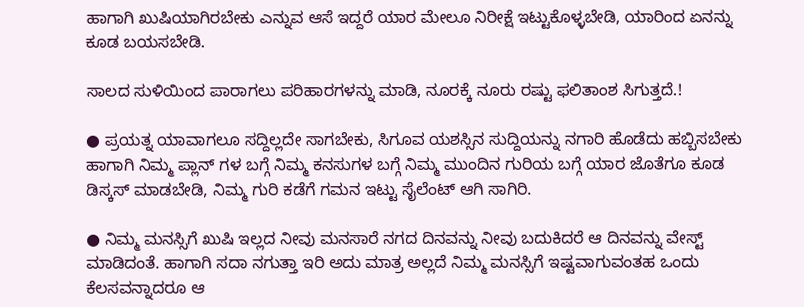ಹಾಗಾಗಿ ಖುಷಿಯಾಗಿರಬೇಕು ಎನ್ನುವ ಆಸೆ ಇದ್ದರೆ ಯಾರ ಮೇಲೂ ನಿರೀಕ್ಷೆ ಇಟ್ಟುಕೊಳ್ಳಬೇಡಿ, ಯಾರಿಂದ ಏನನ್ನು ಕೂಡ ಬಯಸಬೇಡಿ.

ಸಾಲದ ಸುಳಿಯಿಂದ ಪಾರಾಗಲು ಪರಿಹಾರಗಳನ್ನು ಮಾಡಿ, ನೂರಕ್ಕೆ ನೂರು ರಷ್ಟು ಫಲಿತಾಂಶ ಸಿಗುತ್ತದೆ.!

● ಪ್ರಯತ್ನ ಯಾವಾಗಲೂ ಸದ್ದಿಲ್ಲದೇ ಸಾಗಬೇಕು, ಸಿಗೂವ ಯಶಸ್ಸಿನ ಸುದ್ದಿಯನ್ನು ನಗಾರಿ ಹೊಡೆದು ಹಬ್ಬಿಸಬೇಕು ಹಾಗಾಗಿ ನಿಮ್ಮ ಪ್ಲಾನ್ ಗಳ ಬಗ್ಗೆ ನಿಮ್ಮ ಕನಸುಗಳ ಬಗ್ಗೆ ನಿಮ್ಮ ಮುಂದಿನ ಗುರಿಯ ಬಗ್ಗೆ ಯಾರ ಜೊತೆಗೂ ಕೂಡ ಡಿಸ್ಕಸ್ ಮಾಡಬೇಡಿ, ನಿಮ್ಮ ಗುರಿ ಕಡೆಗೆ ಗಮನ ಇಟ್ಟು ಸೈಲೆಂಟ್ ಆಗಿ ಸಾಗಿರಿ.

● ನಿಮ್ಮ ಮನಸ್ಸಿಗೆ ಖುಷಿ ಇಲ್ಲದ ನೀವು ಮನಸಾರೆ ನಗದ ದಿನವನ್ನು ನೀವು ಬದುಕಿದರೆ ಆ ದಿನವನ್ನು ವೇಸ್ಟ್ ಮಾಡಿದಂತೆ. ಹಾಗಾಗಿ ಸದಾ ನಗುತ್ತಾ ಇರಿ ಅದು ಮಾತ್ರ ಅಲ್ಲದೆ ನಿಮ್ಮ ಮನಸ್ಸಿಗೆ ಇಷ್ಟವಾಗುವಂತಹ ಒಂದು ಕೆಲಸವನ್ನಾದರೂ ಆ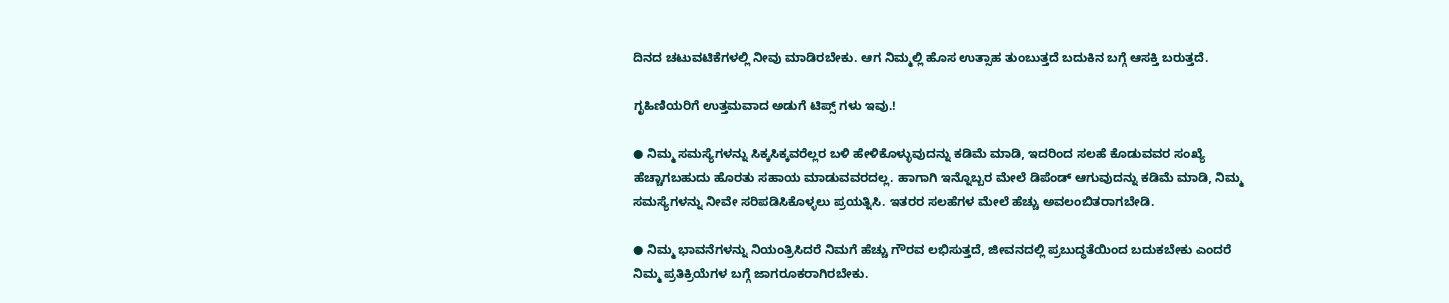ದಿನದ ಚಟುವಟಿಕೆಗಳಲ್ಲಿ ನೀವು ಮಾಡಿರಬೇಕು. ಆಗ ನಿಮ್ಮಲ್ಲಿ ಹೊಸ ಉತ್ಸಾಹ ತುಂಬುತ್ತದೆ ಬದುಕಿನ ಬಗ್ಗೆ ಆಸಕ್ತಿ ಬರುತ್ತದೆ.

ಗೃಹಿಣಿಯರಿಗೆ ಉತ್ತಮವಾದ ಅಡುಗೆ ಟಿಪ್ಸ್ ಗಳು ಇವು.!

● ನಿಮ್ಮ ಸಮಸ್ಯೆಗಳನ್ನು ಸಿಕ್ಕಸಿಕ್ಕವರೆಲ್ಲರ ಬಳಿ ಹೇಳಿಕೊಳ್ಳುವುದನ್ನು ಕಡಿಮೆ ಮಾಡಿ, ಇದರಿಂದ ಸಲಹೆ ಕೊಡುವವರ ಸಂಖ್ಯೆ ಹೆಚ್ಚಾಗಬಹುದು ಹೊರತು ಸಹಾಯ ಮಾಡುವವರದಲ್ಲ. ಹಾಗಾಗಿ ಇನ್ನೊಬ್ಬರ ಮೇಲೆ ಡಿಪೆಂಡ್ ಆಗುವುದನ್ನು ಕಡಿಮೆ ಮಾಡಿ, ನಿಮ್ಮ ಸಮಸ್ಯೆಗಳನ್ನು ನೀವೇ ಸರಿಪಡಿಸಿಕೊಳ್ಳಲು ಪ್ರಯತ್ನಿಸಿ. ಇತರರ ಸಲಹೆಗಳ ಮೇಲೆ ಹೆಚ್ಚು ಅವಲಂಬಿತರಾಗಬೇಡಿ.

● ನಿಮ್ಮ ಭಾವನೆಗಳನ್ನು ನಿಯಂತ್ರಿಸಿದರೆ ನಿಮಗೆ ಹೆಚ್ಚು ಗೌರವ ಲಭಿಸುತ್ತದೆ, ಜೀವನದಲ್ಲಿ ಪ್ರಬುದ್ಧತೆಯಿಂದ ಬದುಕಬೇಕು ಎಂದರೆ ನಿಮ್ಮ ಪ್ರತಿಕ್ರಿಯೆಗಳ ಬಗ್ಗೆ ಜಾಗರೂಕರಾಗಿರಬೇಕು.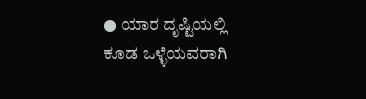● ಯಾರ ದೃಷ್ಟಿಯಲ್ಲಿ ಕೂಡ ಒಳ್ಳೆಯವರಾಗಿ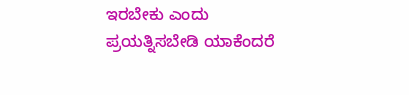ಇರಬೇಕು ಎಂದು ಪ್ರಯತ್ನಿಸಬೇಡಿ ಯಾಕೆಂದರೆ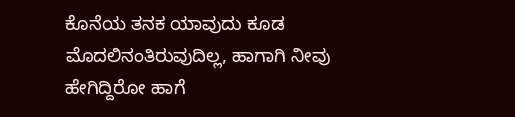ಕೊನೆಯ ತನಕ ಯಾವುದು ಕೂಡ ಮೊದಲಿನಂತಿರುವುದಿಲ್ಲ, ಹಾಗಾಗಿ ನೀವು ಹೇಗಿದ್ದಿರೋ ಹಾಗೆ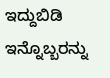ಇದ್ದುಬಿಡಿ ಇನ್ನೊಬ್ಬರನ್ನು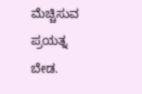ಮೆಚ್ಚಿಸುವ ಪ್ರಯತ್ನ ಬೇಡ.